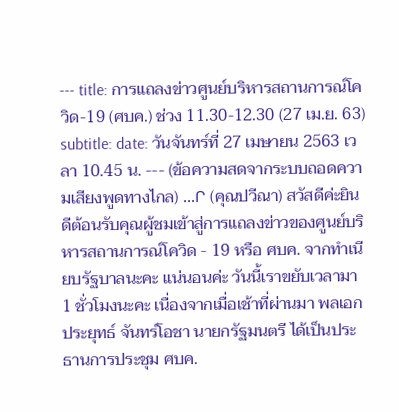--- title: การแถลงข่าวศูนย์บริหารสถานการณ์โควิด-19 (ศบค.) ช่วง 11.30-12.30 (27 เม.ย. 63) subtitle: date: วันจันทร์ที่ 27 เมษายน 2563 เวลา 10.45 น. --- (ข้อความสดจากระบบถอดความเสียงพูดทางไกล) ...Ր (คุณปวีณา) สวัสดีค่ะยินดีต้อนรับคุณผู้ชมเข้าสู่การแถลงข่าวของศูนย์บริหารสถานการณ์โควิด - 19 หรือ ศบค. จากทำเนียบรัฐบาลนะคะ แน่นอนค่ะ วันนี้เราขยับเวลามา 1 ชั่วโมงนะคะ เนื่องจากเมื่อเช้าที่ผ่านมา พลเอก ประยุทธ์ จันทร์โอชา นายกรัฐมนตรี ได้เป็นประธานการประชุม ศบค.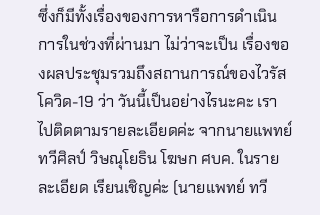ซึ่งก็มีทั้งเรื่องของการหารือการดำเนินการในช่วงที่ผ่านมา ไม่ว่าจะเป็น เรื่องของผลประชุมรวมถึงสถานการณ์ของไวรัสโควิด-19 ว่า วันนี้เป็นอย่างไรนะคะ เราไปติดตามรายละเอียดค่ะ จากนายแพทย์ทวีศิลป์ วิษณุโยธิน โฆษก ศบค. ในรายละเอียด เรียนเชิญค่ะ (นายแพทย์ ทวี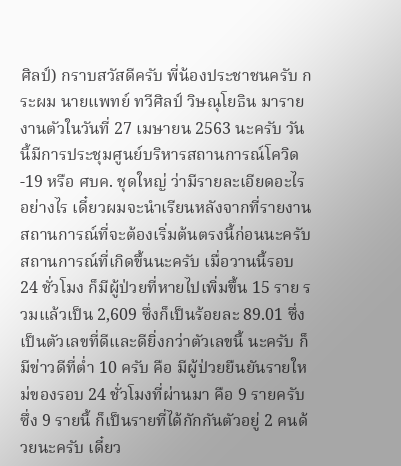ศิลป์) กราบสวัสดีครับ พี่น้องประชาชนครับ กระผม นายแพทย์ ทวีศิลป์ วิษณุโยธิน มารายงานตัวในวันที่ 27 เมษายน 2563 นะครับ วันนี้มีการประชุมศูนย์บริหารสถานการณ์โควิด-19 หรือ ศบค. ชุดใหญ่ ว่ามีรายละเอียดอะไร อย่างไร เดี๋ยวผมจะนำเรียนหลังจากที่รายงานสถานการณ์ที่จะต้องเริ่มต้นตรงนี้ก่อนนะครับ สถานการณ์ที่เกิดขึ้นนะครับ เมื่อวานนี้รอบ 24 ชั่วโมง ก็มีผู้ป่วยที่หายไปเพิ่มขึ้น 15 ราย รวมแล้วเป็น 2,609 ซึ่งก็เป็นร้อยละ 89.01 ซึ่งเป็นตัวเลขที่ดีและดียิ่งกว่าตัวเลขนี้ นะครับ ก็มีข่าวดีที่ต่ำ 10 ครับ คือ มีผู้ป่วยยืนยันรายใหม่ของรอบ 24 ชั่วโมงที่ผ่านมา คือ 9 รายครับ ซึ่ง 9 รายนี้ ก็เป็นรายที่ได้กักกันตัวอยู่ 2 คนด้วยนะครับ เดี๋ยว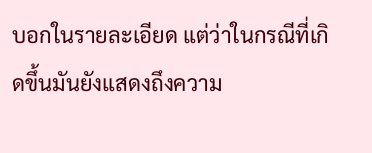บอกในรายละเอียด แต่ว่าในกรณีที่เกิดขึ้นมันยังแสดงถึงความ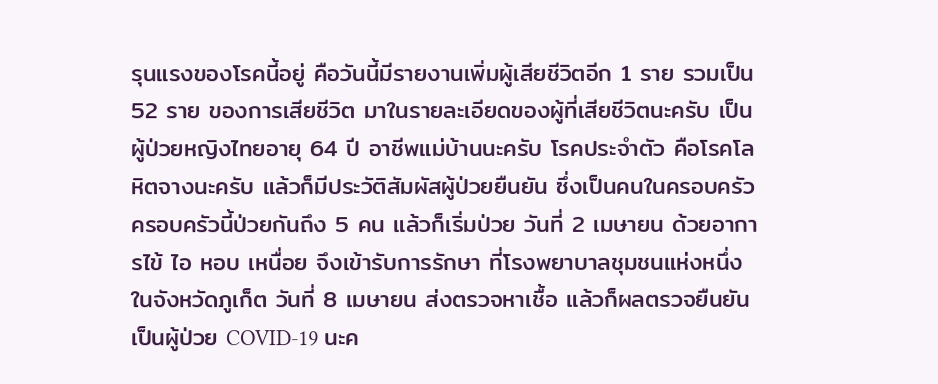รุนแรงของโรคนี้อยู่ คือวันนี้มีรายงานเพิ่มผู้เสียชีวิตอีก 1 ราย รวมเป็น 52 ราย ของการเสียชีวิต มาในรายละเอียดของผู้ที่เสียชีวิตนะครับ เป็นผู้ป่วยหญิงไทยอายุ 64 ปี อาชีพแม่บ้านนะครับ โรคประจำตัว คือโรคโลหิตจางนะครับ แล้วก็มีประวัติสัมผัสผู้ป่วยยืนยัน ซึ่งเป็นคนในครอบครัว ครอบครัวนี้ป่วยกันถึง 5 คน แล้วก็เริ่มป่วย วันที่ 2 เมษายน ด้วยอาการไข้ ไอ หอบ เหนื่อย จึงเข้ารับการรักษา ที่โรงพยาบาลชุมชนแห่งหนึ่ง ในจังหวัดภูเก็ต วันที่ 8 เมษายน ส่งตรวจหาเชื้อ แล้วก็ผลตรวจยืนยันเป็นผู้ป่วย COVID-19 นะค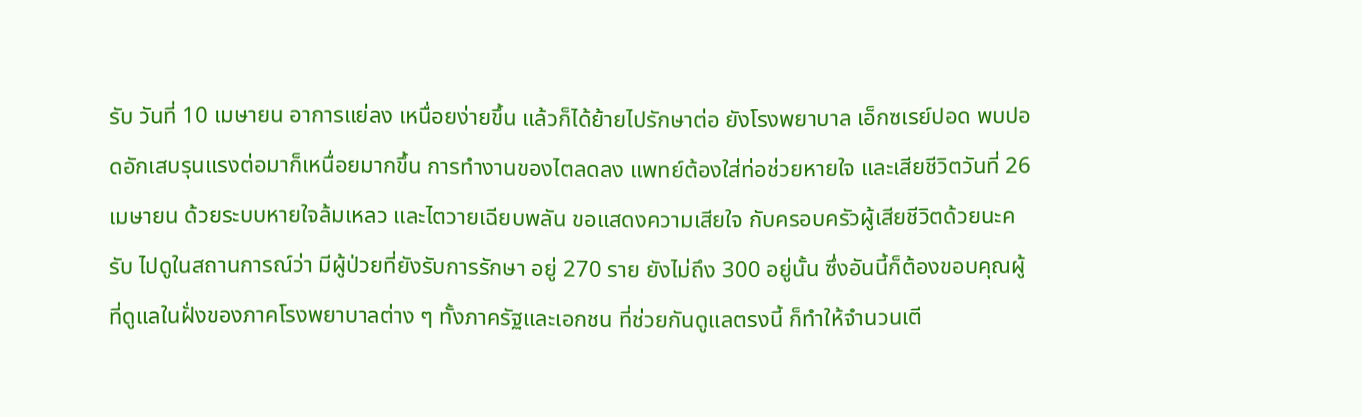รับ วันที่ 10 เมษายน อาการแย่ลง เหนื่อยง่ายขึ้น แล้วก็ได้ย้ายไปรักษาต่อ ยังโรงพยาบาล เอ็กซเรย์ปอด พบปอดอักเสบรุนแรงต่อมาก็เหนื่อยมากขึ้น การทำงานของไตลดลง แพทย์ต้องใส่ท่อช่วยหายใจ และเสียชีวิตวันที่ 26 เมษายน ด้วยระบบหายใจล้มเหลว และไตวายเฉียบพลัน ขอแสดงความเสียใจ กับครอบครัวผู้เสียชีวิตด้วยนะครับ ไปดูในสถานการณ์ว่า มีผู้ป่วยที่ยังรับการรักษา อยู่ 270 ราย ยังไม่ถึง 300 อยู่นั้น ซึ่งอันนี้ก็ต้องขอบคุณผู้ที่ดูแลในฝั่งของภาคโรงพยาบาลต่าง ๆ ทั้งภาครัฐและเอกชน ที่ช่วยกันดูแลตรงนี้ ก็ทำให้จำนวนเตี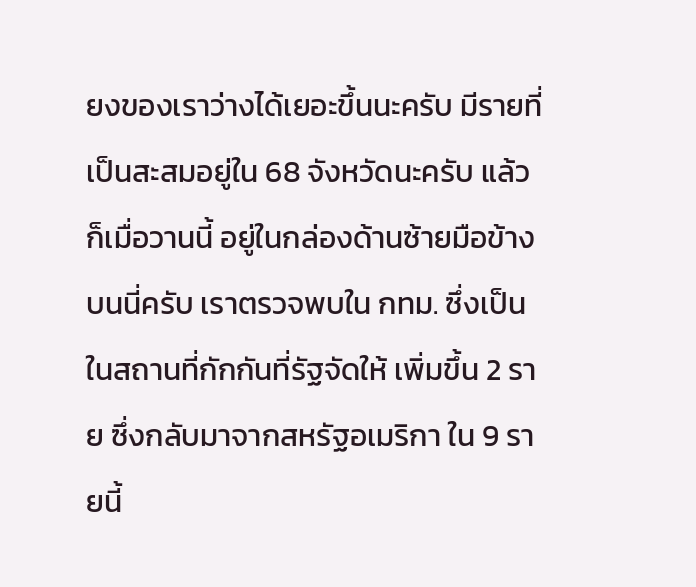ยงของเราว่างได้เยอะขึ้นนะครับ มีรายที่เป็นสะสมอยู่ใน 68 จังหวัดนะครับ แล้วก็เมื่อวานนี้ อยู่ในกล่องด้านซ้ายมือข้างบนนี่ครับ เราตรวจพบใน กทม. ซึ่งเป็นในสถานที่กักกันที่รัฐจัดให้ เพิ่มขึ้น 2 ราย ซึ่งกลับมาจากสหรัฐอเมริกา ใน 9 รายนี้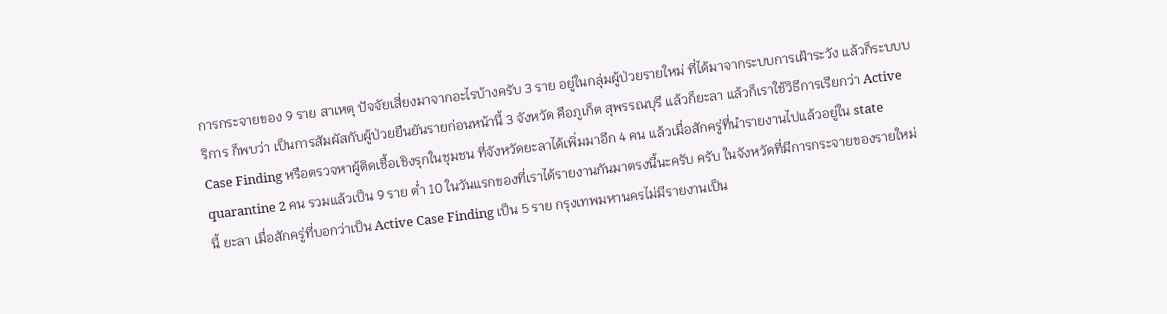การกระจายของ 9 ราย สาเหตุ ปัจจัยเสี่ยงมาจากอะไรบ้างครับ 3 ราย อยู่ในกลุ่มผู้ป่วยรายใหม่ ที่ได้มาจากระบบการเฝ้าระวัง แล้วก็ระบบบริการ ก็พบว่า เป็นการสัมผัสกับผู้ป่วยยืนยันรายก่อนหน้านี้ 3 จังหวัด คือภูเก็ต สุพรรณบุรี แล้วก็ยะลา แล้วก็เราใช้วิธีการเรียกว่า Active Case Finding หรือตรวจหาผู้ติดเชื้อเชิงรุกในชุมชน ที่จังหวัดยะลาได้เพิ่มมาอีก 4 คน แล้วเมื่อสักครู่ที่นำรายงานไปแล้วอยู่ใน state quarantine 2 คน รวมแล้วเป็น 9 ราย ต่ำ 10 ในวันแรกของที่เราได้รายงานกันมาตรงนี้นะครับ ครับ ในจังหวัดที่มีการกระจายของรายใหม่นี้ ยะลา เมื่อสักครู่ที่บอกว่าเป็น Active Case Finding เป็น 5 ราย กรุงเทพมหานครไม่มีรายงานเป็น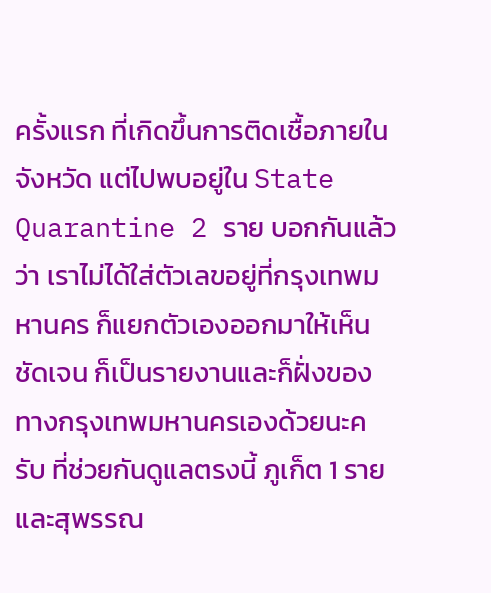ครั้งแรก ที่เกิดขึ้นการติดเชื้อภายในจังหวัด แต่ไปพบอยู่ใน State Quarantine 2 ราย บอกกันแล้วว่า เราไม่ได้ใส่ตัวเลขอยู่ที่กรุงเทพมหานคร ก็แยกตัวเองออกมาให้เห็นชัดเจน ก็เป็นรายงานและก็ฝั่งของทางกรุงเทพมหานครเองด้วยนะครับ ที่ช่วยกันดูแลตรงนี้ ภูเก็ต 1 ราย และสุพรรณ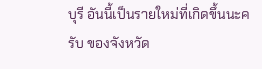บุรี อันนี้เป็นรายใหม่ที่เกิดขึ้นนะครับ ของจังหวัด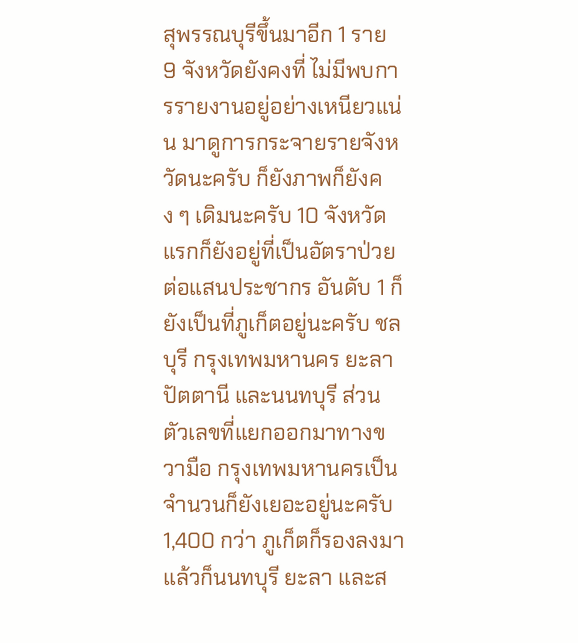สุพรรณบุรีขึ้นมาอีก 1 ราย 9 จังหวัดยังคงที่ ไม่มีพบการรายงานอยู่อย่างเหนียวแน่น มาดูการกระจายรายจังหวัดนะครับ ก็ยังภาพก็ยังคง ๆ เดิมนะครับ 10 จังหวัดแรกก็ยังอยู่ที่เป็นอัตราป่วยต่อแสนประชากร อันดับ 1 ก็ยังเป็นที่ภูเก็ตอยู่นะครับ ชลบุรี กรุงเทพมหานคร ยะลา ปัตตานี และนนทบุรี ส่วนตัวเลขที่แยกออกมาทางขวามือ กรุงเทพมหานครเป็นจำนวนก็ยังเยอะอยู่นะครับ 1,400 กว่า ภูเก็ตก็รองลงมา แล้วก็นนทบุรี ยะลา และส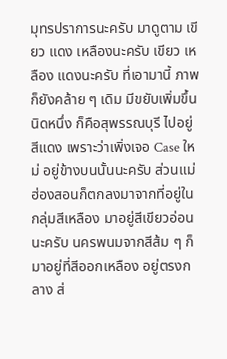มุทรปราการนะครับ มาดูตาม เขียว แดง เหลืองนะครับ เขียว เหลือง แดงนะครับ ที่เอามานี้ ภาพก็ยังคล้าย ๆ เดิม มีขยับเพิ่มขึ้นนิดหนึ่ง ก็คือสุพรรณบุรี ไปอยู่สีแดง เพราะว่าเพิ่งเจอ Case ใหม่ อยู่ข้างบนนั้นนะครับ ส่วนแม่ฮ่องสอนก็ตกลงมาจากที่อยู่ในกลุ่มสีเหลือง มาอยู่สีเขียวอ่อนนะครับ นครพนมจากสีส้ม ๆ ก็มาอยู่ที่สีออกเหลือง อยู่ตรงกลาง ส่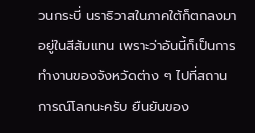วนกระบี่ นราธิวาสในภาคใต้ก็ตกลงมาอยู่ในสีส้มแทน เพราะว่าอันนี้ก็เป็นการทำงานของจังหวัดต่าง ๆ ไปที่สถานการณ์โลกนะครับ ยืนยันของ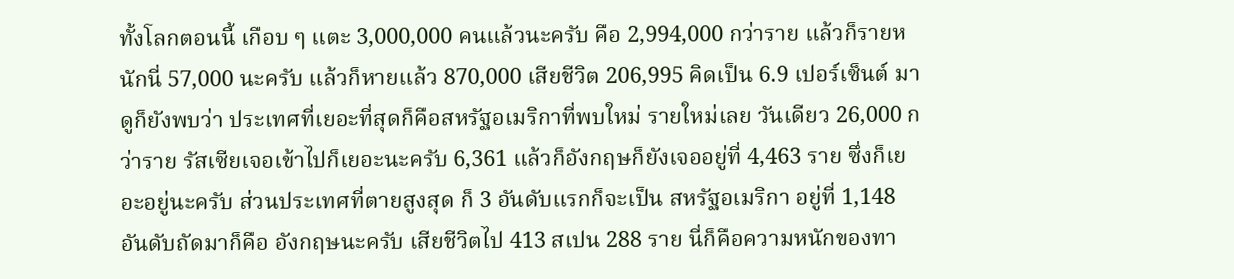ทั้งโลกตอนนี้ เกือบ ๆ แตะ 3,000,000 คนแล้วนะครับ คือ 2,994,000 กว่าราย แล้วก็รายหนักนี่ 57,000 นะครับ แล้วก็หายแล้ว 870,000 เสียชีวิต 206,995 คิดเป็น 6.9 เปอร์เซ็นต์ มาดูก็ยังพบว่า ประเทศที่เยอะที่สุดก็คือสหรัฐอเมริกาที่พบใหม่ รายใหม่เลย วันเดียว 26,000 กว่าราย รัสเซียเจอเข้าไปก็เยอะนะครับ 6,361 แล้วก็อังกฤษก็ยังเจออยู่ที่ 4,463 ราย ซึ่งก็เยอะอยู่นะครับ ส่วนประเทศที่ตายสูงสุด ก็ 3 อันดับแรกก็จะเป็น สหรัฐอเมริกา อยู่ที่ 1,148 อันดับถัดมาก็คือ อังกฤษนะครับ เสียชีวิตไป 413 สเปน 288 ราย นี่ก็คือความหนักของทา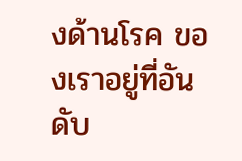งด้านโรค ของเราอยู่ที่อันดับ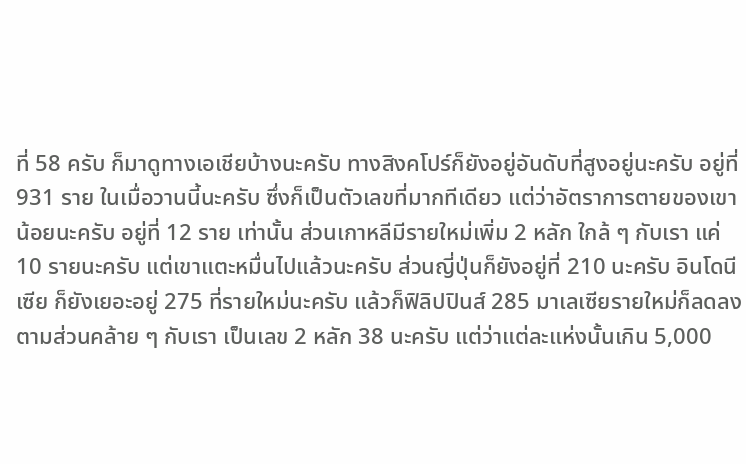ที่ 58 ครับ ก็มาดูทางเอเชียบ้างนะครับ ทางสิงคโปร์ก็ยังอยู่อันดับที่สูงอยู่นะครับ อยู่ที่ 931 ราย ในเมื่อวานนี้นะครับ ซึ่งก็เป็นตัวเลขที่มากทีเดียว แต่ว่าอัตราการตายของเขาน้อยนะครับ อยู่ที่ 12 ราย เท่านั้น ส่วนเกาหลีมีรายใหม่เพิ่ม 2 หลัก ใกล้ ๆ กับเรา แค่ 10 รายนะครับ แต่เขาแตะหมื่นไปแล้วนะครับ ส่วนญี่ปุ่นก็ยังอยู่ที่ 210 นะครับ อินโดนีเซีย ก็ยังเยอะอยู่ 275 ที่รายใหม่นะครับ แล้วก็ฟิลิปปินส์ 285 มาเลเซียรายใหม่ก็ลดลงตามส่วนคล้าย ๆ กับเรา เป็นเลข 2 หลัก 38 นะครับ แต่ว่าแต่ละแห่งนั้นเกิน 5,000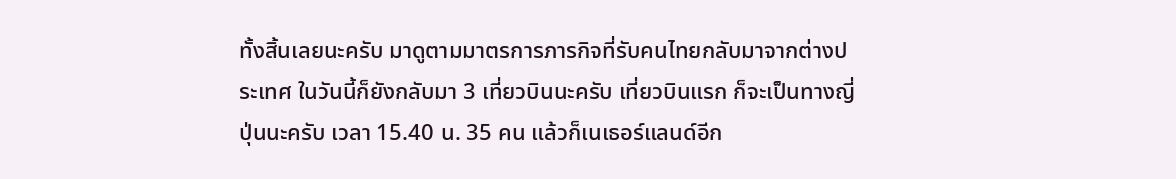ทั้งสิ้นเลยนะครับ มาดูตามมาตรการภารกิจที่รับคนไทยกลับมาจากต่างประเทศ ในวันนี้ก็ยังกลับมา 3 เที่ยวบินนะครับ เที่ยวบินแรก ก็จะเป็นทางญี่ปุ่นนะครับ เวลา 15.40 น. 35 คน แล้วก็เนเธอร์แลนด์อีก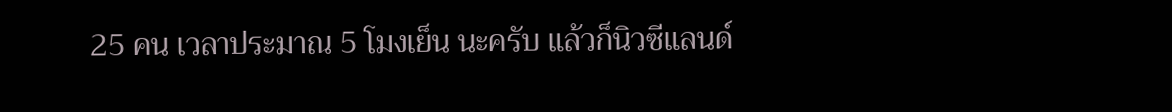25 คน เวลาประมาณ 5 โมงเย็น นะครับ แล้วก็นิวซีแลนด์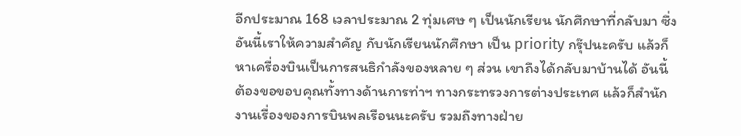อีกประมาณ 168 เวลาประมาณ 2 ทุ่มเศษ ๆ เป็นนักเรียน นักศึกษาที่กลับมา ซึ่งอันนี้เราให้ความสำคัญ กับนักเรียนนักศึกษา เป็น priority กรุ๊ปนะครับ แล้วก็หาเครื่องบินเป็นการสนธิกำลังของหลาย ๆ ส่วน เขาถึงได้กลับมาบ้านได้ อันนี้ต้องขอขอบคุณทั้งทางด้านการท่าฯ ทางกระทรวงการต่างประเทศ แล้วก็สำนักงานเรื่องของการบินพลเรือนนะครับ รวมถึงทางฝ่าย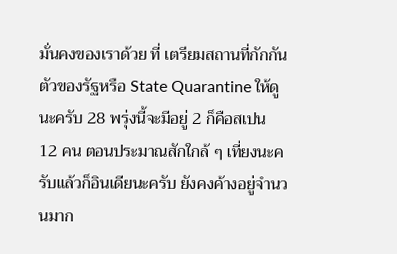มั่นคงของเราด้วย ที่ เตรียมสถานที่กักกันตัวของรัฐหรือ State Quarantine ให้ดูนะครับ 28 พรุ่งนี้จะมีอยู่ 2 ก็คือสเปน 12 คน ตอนประมาณสักใกล้ ๆ เที่ยงนะครับแล้วก็อินเดียนะครับ ยังคงค้างอยู่จำนวนมาก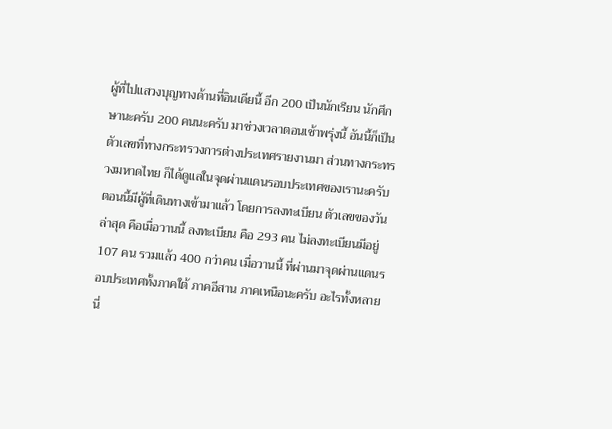ผู้ที่ไปแสวงบุญทางด้านที่อินเดียนี้ อีก 200 เป็นนักเรียน นักศึกษานะครับ 200 คนนะครับ มาช่วงเวลาตอนเช้าพรุ่งนี้ อันนี้ก็เป็นตัวเลขที่ทางกระทรวงการต่างประเทศรายงานมา ส่วนทางกระทรวงมหาดไทย ก็ได้ดูแลในจุดผ่านแดนรอบประเทศของเรานะครับ ตอนนี้มีผู้ที่เดินทางเข้ามาแล้ว โดยการลงทะเบียน ตัวเลขของวันล่าสุด คือเมื่อวานนี้ ลงทะเบียน คือ 293 คน ไม่ลงทะเบียนมีอยู่ 107 คน รวมแล้ว 400 กว่าคน เมื่อวานนี้ ที่ผ่านมาจุดผ่านแดนรอบประเทศทั้งภาคใต้ ภาคอีสาน ภาคเหนือนะครับ อะไรทั้งหลายนี่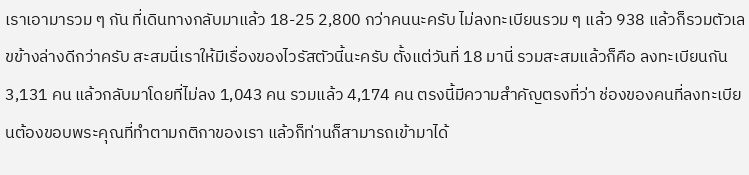เราเอามารวม ๆ กัน ที่เดินทางกลับมาแล้ว 18-25 2,800 กว่าคนนะครับ ไม่ลงทะเบียนรวม ๆ แล้ว 938 แล้วก็รวมตัวเลขข้างล่างดีกว่าครับ สะสมนี่เราให้มีเรื่องของไวรัสตัวนี้นะครับ ตั้งแต่วันที่ 18 มานี่ รวมสะสมแล้วก็คือ ลงทะเบียนกัน 3,131 คน แล้วกลับมาโดยที่ไม่ลง 1,043 คน รวมแล้ว 4,174 คน ตรงนี้มีความสำคัญตรงที่ว่า ช่องของคนที่ลงทะเบียนต้องขอบพระคุณที่ทำตามกติกาของเรา แล้วก็ท่านก็สามารถเข้ามาได้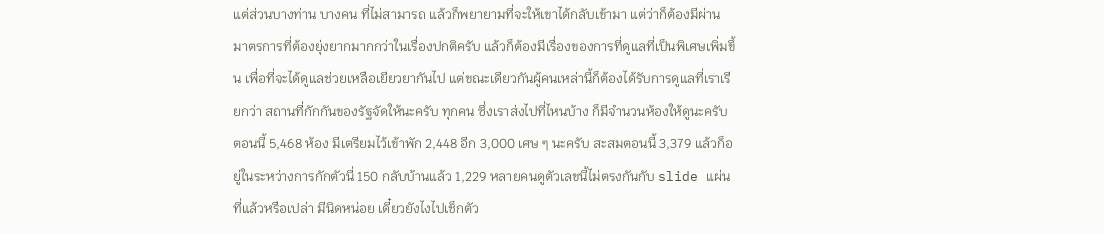แต่ส่วนบางท่าน บางคน ที่ไม่สามารถ แล้วก็พยายามที่จะให้เขาได้กลับเข้ามา แต่ว่าก็ต้องมีผ่านมาตรการที่ต้องยุ่งยากมากกว่าในเรื่องปกติครับ แล้วก็ต้องมีเรื่องของการที่ดูแลที่เป็นพิเศษเพิ่มขึ้น เพื่อที่จะได้ดูแลช่วยเหลือเยียวยากันไป แต่ขณะเดียวกันผู้คนเหล่านี้ก็ต้องได้รับการดูแลที่เราเรียกว่า สถานที่กักกันของรัฐจัดให้นะครับ ทุกคน ซึ่งเราส่งไปที่ไหนบ้าง ก็มีจำนวนห้องให้ดูนะครับตอนนี้ 5,468 ห้อง มีเตรียมไว้เข้าพัก 2,448 อีก 3,000 เศษ ๆ นะครับ สะสมตอนนี้ 3,379 แล้วก็อยู่ในระหว่างการกักตัวนี่ 150 กลับบ้านแล้ว 1,229 หลายคนดูตัวเลขนี้ไม่ตรงกันกับ slide แผ่นที่แล้วหรือเปล่า มีนิดหน่อย เดี๋ยวยังไงไปเช็กตัว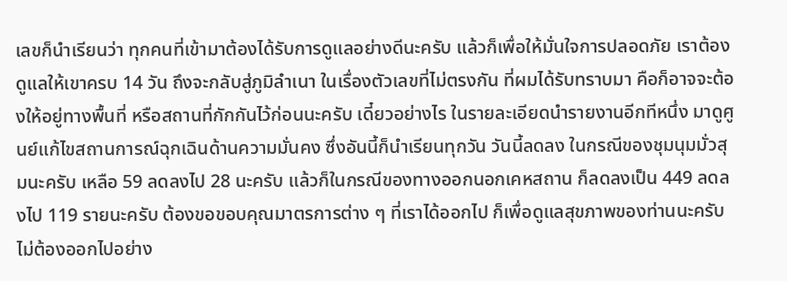เลขก็นำเรียนว่า ทุกคนที่เข้ามาต้องได้รับการดูแลอย่างดีนะครับ แล้วก็เพื่อให้มั่นใจการปลอดภัย เราต้องดูแลให้เขาครบ 14 วัน ถึงจะกลับสู่ภูมิลำเนา ในเรื่องตัวเลขที่ไม่ตรงกัน ที่ผมได้รับทราบมา คือก็อาจจะต้องให้อยู่ทางพื้นที่ หรือสถานที่กักกันไว้ก่อนนะครับ เดี๋ยวอย่างไร ในรายละเอียดนำรายงานอีกทีหนึ่ง มาดูศูนย์แก้ไขสถานการณ์ฉุกเฉินด้านความมั่นคง ซึ่งอันนี้ก็นำเรียนทุกวัน วันนี้ลดลง ในกรณีของชุมนุมมั่วสุมนะครับ เหลือ 59 ลดลงไป 28 นะครับ แล้วก็ในกรณีของทางออกนอกเคหสถาน ก็ลดลงเป็น 449 ลดลงไป 119 รายนะครับ ต้องขอขอบคุณมาตรการต่าง ๆ ที่เราได้ออกไป ก็เพื่อดูแลสุขภาพของท่านนะครับ ไม่ต้องออกไปอย่าง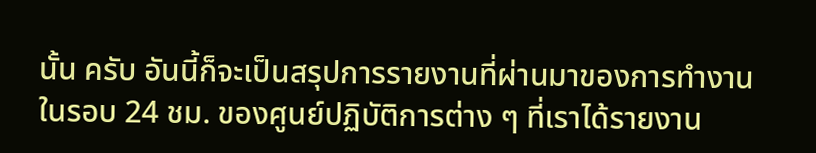นั้น ครับ อันนี้ก็จะเป็นสรุปการรายงานที่ผ่านมาของการทำงานในรอบ 24 ชม. ของศูนย์ปฏิบัติการต่าง ๆ ที่เราได้รายงาน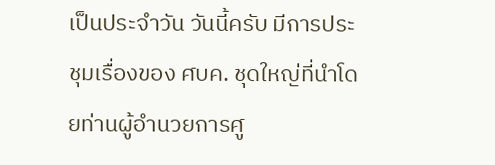เป็นประจำวัน วันนี้ครับ มีการประชุมเรื่องของ ศบค. ชุดใหญ่ที่นำโดยท่านผู้อำนวยการศู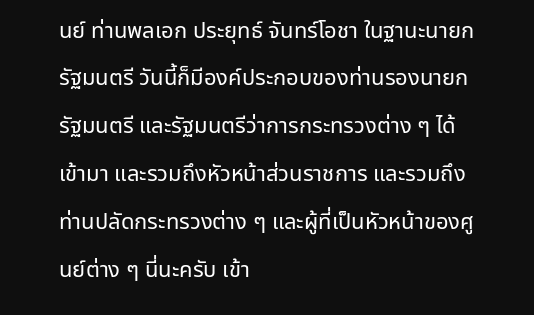นย์ ท่านพลเอก ประยุทธ์ จันทร์โอชา ในฐานะนายกรัฐมนตรี วันนี้ก็มีองค์ประกอบของท่านรองนายกรัฐมนตรี และรัฐมนตรีว่าการกระทรวงต่าง ๆ ได้เข้ามา และรวมถึงหัวหน้าส่วนราชการ และรวมถึงท่านปลัดกระทรวงต่าง ๆ และผู้ที่เป็นหัวหน้าของศูนย์ต่าง ๆ นี่นะครับ เข้า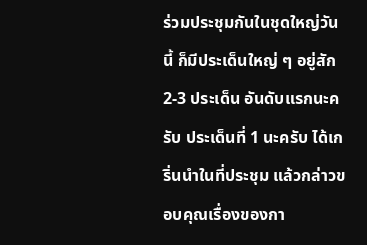ร่วมประชุมกันในชุดใหญ่วันนี้ ก็มีประเด็นใหญ่ ๆ อยู่สัก 2-3 ประเด็น อันดับแรกนะครับ ประเด็นที่ 1 นะครับ ได้เกริ่นนำในที่ประชุม แล้วกล่าวขอบคุณเรื่องของกา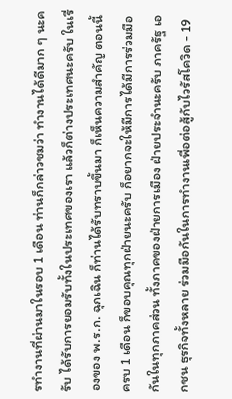รทำงานที่ผ่านมาในรอบ 1 เดือน ท่านก็กล่าวชมว่า ทำงานได้ดีมาก ๆ นะครับ ได้รับการยอมรับทั้งในประเทศของเรา แล้วก็ต่างประเทศนะครับ ในเรื่องของ พ.ร.ก. ฉุกเฉิน ก็ท่านได้รับทราบขึ้นมา ก็เห็นความสำคัญ ตอนนี้ครบ 1 เดือน ก็ขอบคุณทุกฝ่ายนะครับ ก็อยากจะให้มีการได้มีการร่วมมือกันในทุกภาคส่วน ทั้งภาคของฝ่ายการเมือง ฝ่ายประจำนะครับ ภาครัฐ เอกชน ธุรกิจทั้งหลาย ร่วมมือกันในการทำงานเพื่อต่อสู้กับไวรัสโควิด - 19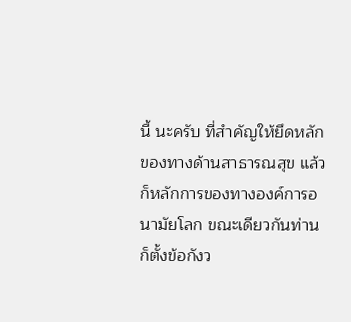นี้ นะครับ ที่สำคัญให้ยึดหลักของทางด้านสาธารณสุข แล้วก็หลักการของทางองค์การอนามัยโลก ขณะเดียวกันท่านก็ตั้งข้อกังว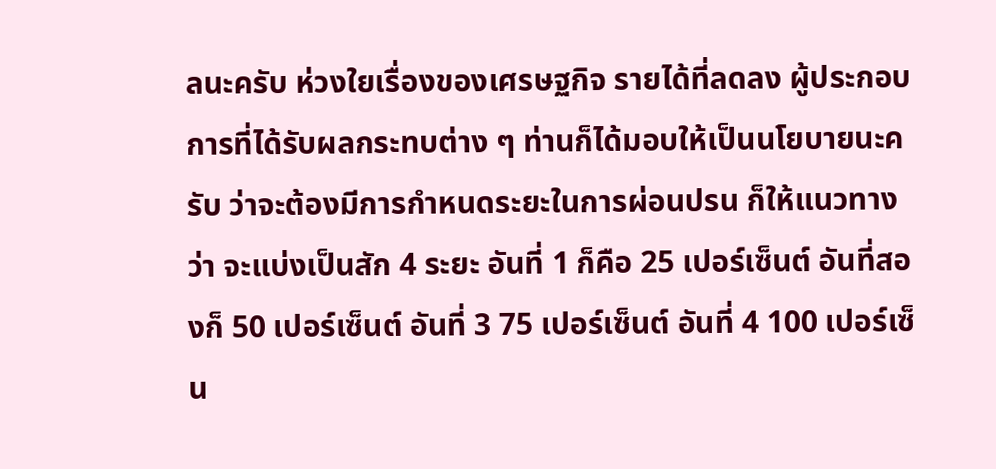ลนะครับ ห่วงใยเรื่องของเศรษฐกิจ รายได้ที่ลดลง ผู้ประกอบการที่ได้รับผลกระทบต่าง ๆ ท่านก็ได้มอบให้เป็นนโยบายนะครับ ว่าจะต้องมีการกำหนดระยะในการผ่อนปรน ก็ให้แนวทางว่า จะแบ่งเป็นสัก 4 ระยะ อันที่ 1 ก็คือ 25 เปอร์เซ็นต์ อันที่สองก็ 50 เปอร์เซ็นต์ อันที่ 3 75 เปอร์เซ็นต์ อันที่ 4 100 เปอร์เซ็น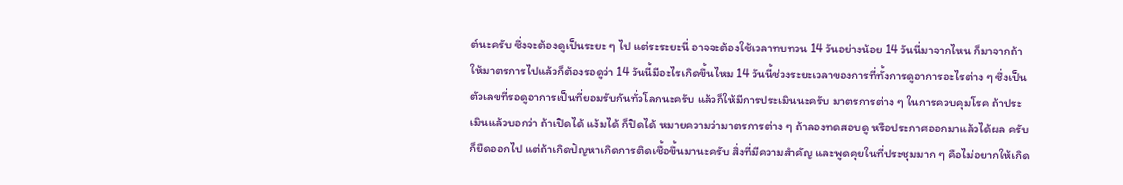ต์นะครับ ซึ่งจะต้องดูเป็นระยะ ๆ ไป แต่ระระยะนี่ อาจจะต้องใช้เวลาทบทวน 14 วันอย่างน้อย 14 วันนี่มาจากไหน ก็มาจากถ้าให้มาตรการไปแล้วก็ต้องรอดูว่า 14 วันนี้มีอะไรเกิดขึ้นไหม 14 วันนี้ช่วงระยะเวลาของการที่ทั้งการดูอาการอะไรต่าง ๆ ซึ่งเป็นตัวเลขที่รอดูอาการเป็นที่ยอมรับกันทั่วโลกนะครับ แล้วก็ให้มีการประเมินนะครับ มาตรการต่าง ๆ ในการควบคุมโรค ถ้าประเมินแล้วบอกว่า ถ้าเปิดได้ แง้มได้ ก็ปิดได้ หมายความว่ามาตรการต่าง ๆ ถ้าลองทดสอบดู หรือประกาศออกมาแล้วได้ผล ครับ ก็ยืดออกไป แต่ถ้าเกิดปัญหาเกิดการติดเชื้อขึ้นมานะครับ สิ่งที่มีความสำคัญ และพูดคุยในที่ประชุมมาก ๆ คือไม่อยากให้เกิด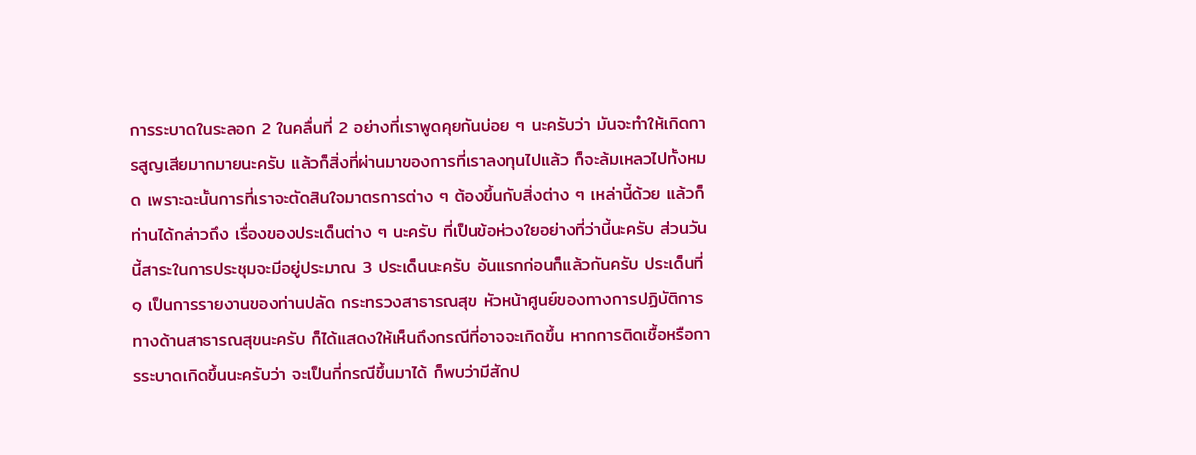การระบาดในระลอก 2 ในคลื่นที่ 2 อย่างที่เราพูดคุยกันบ่อย ๆ นะครับว่า มันจะทำให้เกิดการสูญเสียมากมายนะครับ แล้วก็สิ่งที่ผ่านมาของการที่เราลงทุนไปแล้ว ก็จะล้มเหลวไปทั้งหมด เพราะฉะนั้นการที่เราจะตัดสินใจมาตรการต่าง ๆ ต้องขึ้นกับสิ่งต่าง ๆ เหล่านี้ด้วย แล้วก็ท่านได้กล่าวถึง เรื่องของประเด็นต่าง ๆ นะครับ ที่เป็นข้อห่วงใยอย่างที่ว่านี้นะครับ ส่วนวันนี้สาระในการประชุมจะมีอยู่ประมาณ 3 ประเด็นนะครับ อันแรกก่อนก็แล้วกันครับ ประเด็นที่ ๑ เป็นการรายงานของท่านปลัด กระทรวงสาธารณสุข หัวหน้าศูนย์ของทางการปฏิบัติการทางด้านสาธารณสุขนะครับ ก็ได้แสดงให้เห็นถึงกรณีที่อาจจะเกิดขึ้น หากการติดเชื้อหรือการระบาดเกิดขึ้นนะครับว่า จะเป็นกี่กรณีขึ้นมาได้ ก็พบว่ามีสักป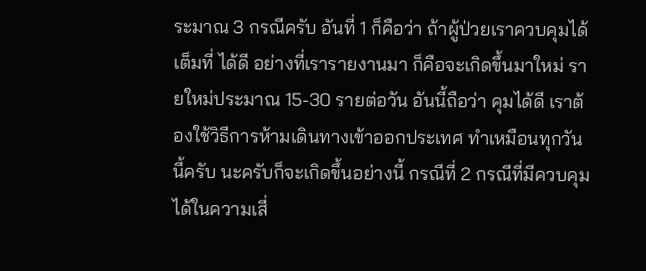ระมาณ 3 กรณีครับ อันที่ 1 ก็คือว่า ถ้าผู้ป่วยเราควบคุมได้เต็มที่ ได้ดี อย่างที่เรารายงานมา ก็คือจะเกิดขึ้นมาใหม่ รายใหม่ประมาณ 15-30 รายต่อวัน อันนี้ถือว่า คุมได้ดี เราต้องใช้วิธีการห้ามเดินทางเข้าออกประเทศ ทำเหมือนทุกวันนี้ครับ นะครับก็จะเกิดขึ้นอย่างนี้ กรณีที่ 2 กรณีที่มีควบคุมได้ในความเสี่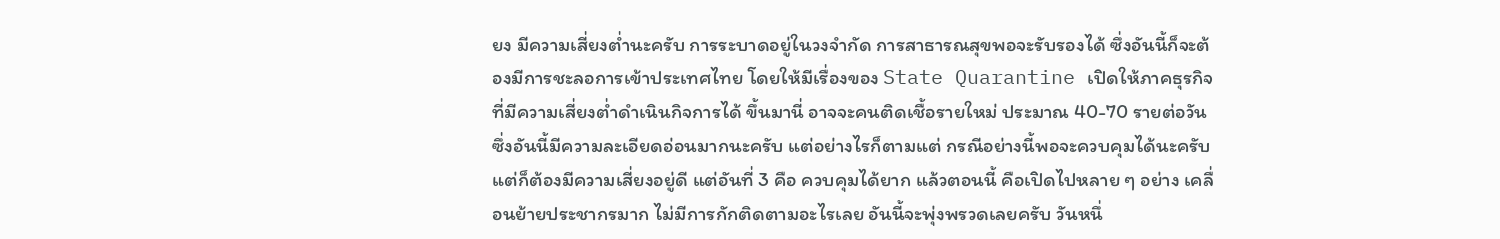ยง มีความเสี่ยงต่ำนะครับ การระบาดอยู่ในวงจำกัด การสาธารณสุขพอจะรับรองได้ ซึ่งอันนี้ก็จะต้องมีการชะลอการเข้าประเทศไทย โดยให้มีเรื่องของ State Quarantine เปิดให้ภาคธุรกิจที่มีความเสี่ยงต่ำดำเนินกิจการได้ ขึ้นมานี่ อาจจะคนติดเชื้อรายใหม่ ประมาณ 40-70 รายต่อวัน ซึ่งอันนี้มีความละเอียดอ่อนมากนะครับ แต่อย่างไรก็ตามแต่ กรณีอย่างนี้พอจะควบคุมได้นะครับ แต่ก็ต้องมีความเสี่ยงอยู่ดี แต่อันที่ 3 คือ ควบคุมได้ยาก แล้วตอนนี้ คือเปิดไปหลาย ๆ อย่าง เคลื่อนย้ายประชากรมาก ไม่มีการกักติดตามอะไรเลย อันนี้จะพุ่งพรวดเลยครับ วันหนึ่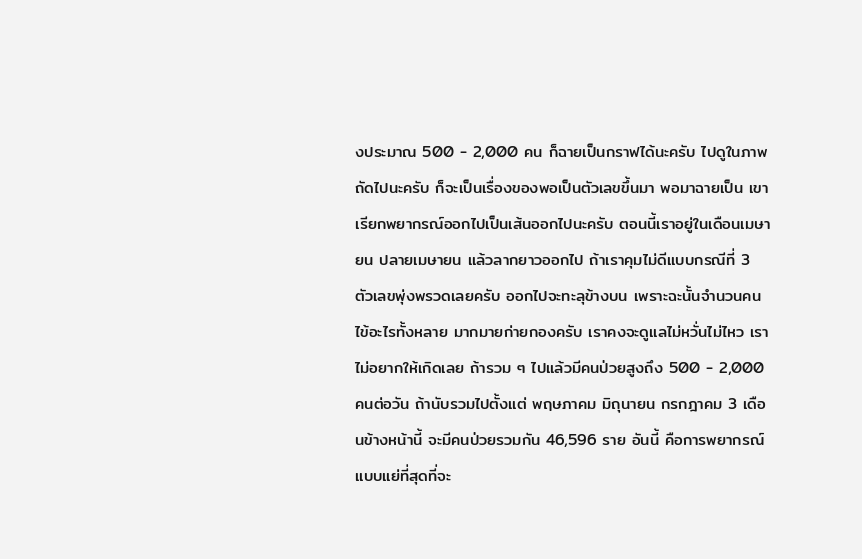งประมาณ 500 - 2,000 คน ก็ฉายเป็นกราฟได้นะครับ ไปดูในภาพถัดไปนะครับ ก็จะเป็นเรื่องของพอเป็นตัวเลขขึ้นมา พอมาฉายเป็น เขาเรียกพยากรณ์ออกไปเป็นเส้นออกไปนะครับ ตอนนี้เราอยู่ในเดือนเมษายน ปลายเมษายน แล้วลากยาวออกไป ถ้าเราคุมไม่ดีแบบกรณีที่ 3 ตัวเลขพุ่งพรวดเลยครับ ออกไปจะทะลุข้างบน เพราะฉะนั้นจำนวนคนไข้อะไรทั้งหลาย มากมายก่ายกองครับ เราคงจะดูแลไม่หวั่นไม่ไหว เราไม่อยากให้เกิดเลย ถ้ารวม ๆ ไปแล้วมีคนป่วยสูงถึง 500 - 2,000 คนต่อวัน ถ้านับรวมไปตั้งแต่ พฤษภาคม มิถุนายน กรกฎาคม 3 เดือนข้างหน้านี้ จะมีคนป่วยรวมกัน 46,596 ราย อันนี้ คือการพยากรณ์แบบแย่ที่สุดที่จะ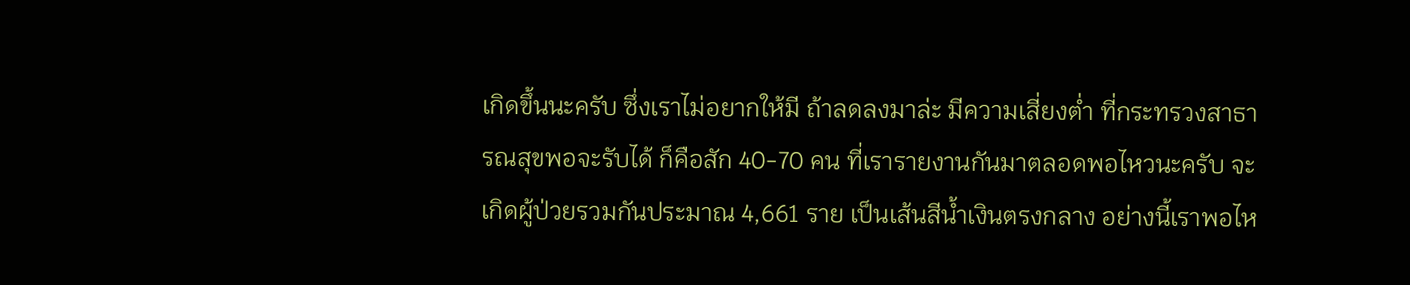เกิดขึ้นนะครับ ซึ่งเราไม่อยากให้มี ถ้าลดลงมาล่ะ มีความเสี่ยงต่ำ ที่กระทรวงสาธารณสุขพอจะรับได้ ก็คือสัก 40-70 คน ที่เรารายงานกันมาตลอดพอไหวนะครับ จะเกิดผู้ป่วยรวมกันประมาณ 4,661 ราย เป็นเส้นสีน้ำเงินตรงกลาง อย่างนี้เราพอไห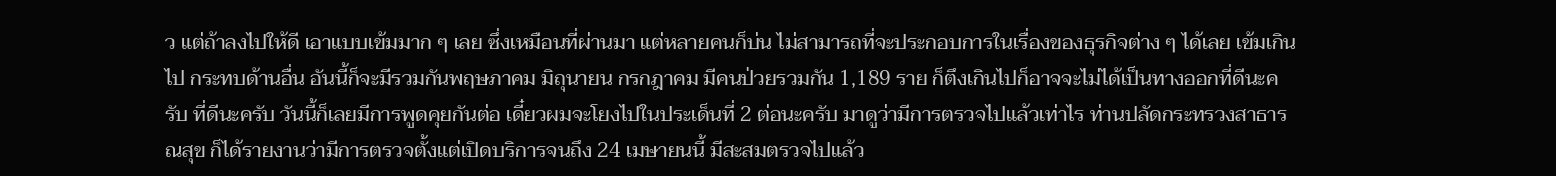ว แต่ถ้าลงไปให้ดี เอาแบบเข้มมาก ๆ เลย ซึ่งเหมือนที่ผ่านมา แต่หลายคนก็บ่น ไม่สามารถที่จะประกอบการในเรื่องของธุรกิจต่าง ๆ ได้เลย เข้มเกินไป กระทบด้านอื่น อันนี้ก็จะมีรวมกันพฤษภาคม มิถุนายน กรกฎาคม มีคนป่วยรวมกัน 1,189 ราย ก็ตึงเกินไปก็อาจจะไม่ได้เป็นทางออกที่ดีนะครับ ที่ดีนะครับ วันนี้ก็เลยมีการพูดคุยกันต่อ เดี๋ยวผมจะโยงไปในประเด็นที่ 2 ต่อนะครับ มาดูว่ามีการตรวจไปแล้วเท่าไร ท่านปลัดกระทรวงสาธารณสุข ก็ได้รายงานว่ามีการตรวจตั้งแต่เปิดบริการจนถึง 24 เมษายนนี้ มีสะสมตรวจไปแล้ว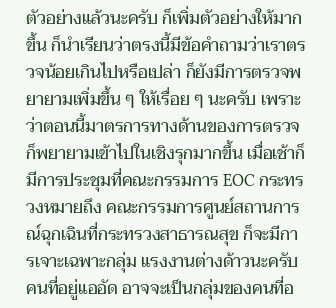ตัวอย่างแล้วนะครับ ก็เพิ่มตัวอย่างให้มากขึ้น ก็นำเรียนว่าตรงนี้มีข้อคำถามว่าเราตรวจน้อยเกินไปหรือเปล่า ก็ยังมีการตรวจพยายามเพิ่มขึ้น ๆ ให้เรื่อย ๆ นะครับ เพราะว่าตอนนี้มาตรการทางด้านของการตรวจก็พยายามเข้าไปในเชิงรุกมากขึ้น เมื่อเช้าก็มีการประชุมที่คณะกรรมการ EOC กระทรวงหมายถึง คณะกรรมการศูนย์สถานการณ์ฉุกเฉินที่กระทรวงสาธารณสุข ก็จะมีการเจาะเฉพาะกลุ่ม แรงงานต่างด้าวนะครับ คนที่อยู่แออัด อาจจะเป็นกลุ่มของคนที่อ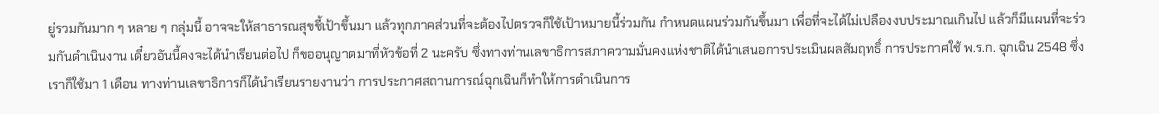ยู่รวมกันมาก ๆ หลาย ๆ กลุ่มนี้ อาจจะให้สาธารณสุขชี้เป้าขึ้นมา แล้วทุกภาคส่วนที่จะต้องไปตรวจก็ใช้เป้าหมายนี้ร่วมกัน กำหนดแผนร่วมกันขึ้นมา เพื่อที่จะได้ไม่เปลืองงบประมาณเกินไป แล้วก็มีแผนที่จะร่วมกันดำเนินงาน เดี๋ยวอันนี้คงจะได้นำเรียนต่อไป ก็ขออนุญาตมาที่หัวข้อที่ 2 นะครับ ซึ่งทางท่านเลขาธิการสภาความมั่นคงแห่งชาติได้นำเสนอการประเมินผลสัมฤทธิ์ การประกาศใช้ พ.ร.ก. ฉุกเฉิน 2548 ซึ่งเราก็ใช้มา 1 เดือน ทางท่านเลขาธิการก็ได้นำเรียนรายงานว่า การประกาศสถานการณ์ฉุกเฉินก็ทำให้การดำเนินการ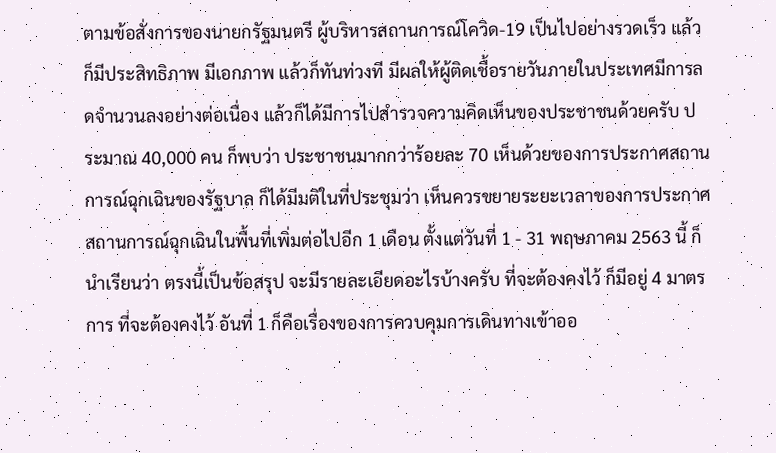ตามข้อสั่งการของนายกรัฐมนตรี ผู้บริหารสถานการณ์โควิด-19 เป็นไปอย่างรวดเร็ว แล้วก็มีประสิทธิภาพ มีเอกภาพ แล้วก็ทันท่วงที มีผลให้ผู้ติดเชื้อรายวันภายในประเทศมีการลดจำนวนลงอย่างต่อเนื่อง แล้วก็ได้มีการไปสำรวจความคิดเห็นของประชาชนด้วยครับ ประมาณ 40,000 คน ก็พบว่า ประชาชนมากกว่าร้อยละ 70 เห็นด้วยของการประกาศสถานการณ์ฉุกเฉินของรัฐบาล ก็ได้มีมติในที่ประชุมว่า เห็นควรขยายระยะเวลาของการประกาศสถานการณ์ฉุกเฉินในพื้นที่เพิ่มต่อไปอีก 1 เดือน ตั้งแต่วันที่ 1 - 31 พฤษภาคม 2563 นี้ ก็นำเรียนว่า ตรงนี้เป็นข้อสรุป จะมีรายละเอียดอะไรบ้างครับ ที่จะต้องคงไว้ ก็มีอยู่ 4 มาตรการ ที่จะต้องคงไว้ อันที่ 1 ก็คือเรื่องของการควบคุมการเดินทางเข้าออ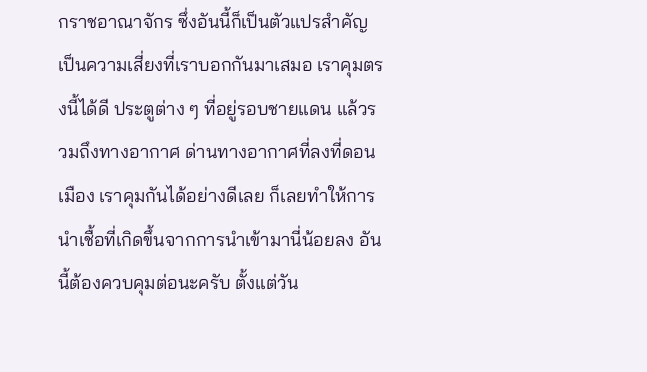กราชอาณาจักร ซึ่งอันนี้ก็เป็นตัวแปรสำคัญ เป็นความเสี่ยงที่เราบอกกันมาเสมอ เราคุมตรงนี้ได้ดี ประตูต่าง ๆ ที่อยู่รอบชายแดน แล้วรวมถึงทางอากาศ ด่านทางอากาศที่ลงที่ดอนเมือง เราคุมกันได้อย่างดีเลย ก็เลยทำให้การนำเชื้อที่เกิดขึ้นจากการนำเข้ามานี่น้อยลง อันนี้ต้องควบคุมต่อนะครับ ตั้งแต่วัน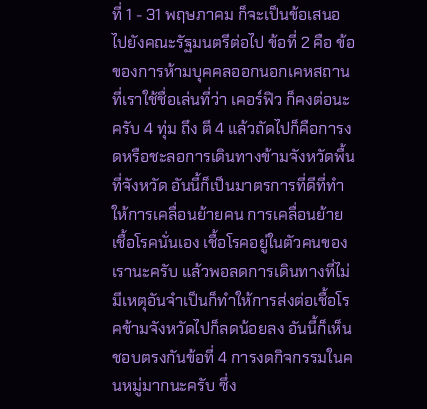ที่ 1 - 31 พฤษภาคม ก็จะเป็นข้อเสนอไปยังคณะรัฐมนตรีต่อไป ข้อที่ 2 คือ ข้อของการห้ามบุคคลออกนอกเคหสถานที่เราใช้ชื่อเล่นที่ว่า เคอร์ฟิว ก็คงต่อนะครับ 4 ทุ่ม ถึง ตี 4 แล้วถัดไปก็คือการงดหรือชะลอการเดินทางข้ามจังหวัดพื้นที่จังหวัด อันนี้ก็เป็นมาตรการที่ดีที่ทำให้การเคลื่อนย้ายคน การเคลื่อนย้ายเชื้อโรคนั่นเอง เชื้อโรคอยู่ในตัวคนของเรานะครับ แล้วพอลดการเดินทางที่ไม่มีเหตุอันจำเป็นก็ทำให้การส่งต่อเชื้อโรคข้ามจังหวัดไปก็ลดน้อยลง อันนี้ก็เห็นชอบตรงกันข้อที่ 4 การงดกิจกรรมในคนหมู่มากนะครับ ซึ่ง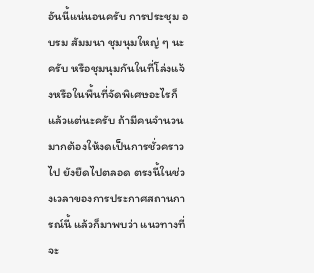อันนี้แน่นอนครับ การประชุม อบรม สัมมนา ชุมนุมใหญ่ ๆ นะครับ หรือชุมนุมกันในที่โล่งแจ้งหรือในพื้นที่จัดพิเศษอะไรก็แล้วแต่นะครับ ถ้ามีคนจำนวนมากต้องให้งดเป็นการชั่วคราวไป ยังยืดไปตลอด ตรงนี้ในช่วงเวลาของการประกาศสถานการณ์นี้ แล้วก็มาพบว่า แนวทางที่จะ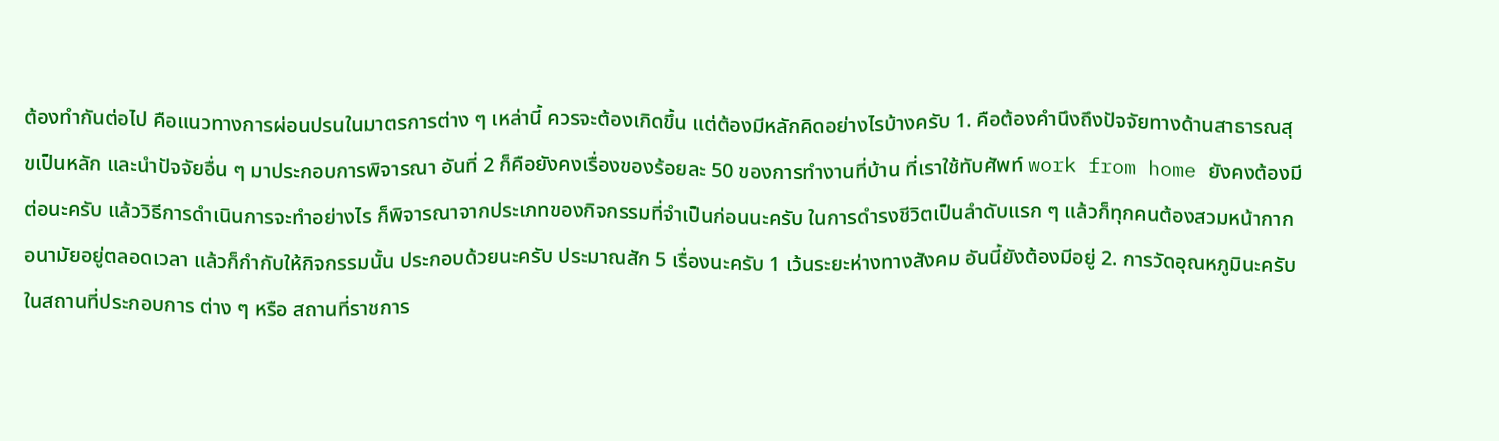ต้องทำกันต่อไป คือแนวทางการผ่อนปรนในมาตรการต่าง ๆ เหล่านี้ ควรจะต้องเกิดขึ้น แต่ต้องมีหลักคิดอย่างไรบ้างครับ 1. คือต้องคำนึงถึงปัจจัยทางด้านสาธารณสุขเป็นหลัก และนำปัจจัยอื่น ๆ มาประกอบการพิจารณา อันที่ 2 ก็คือยังคงเรื่องของร้อยละ 50 ของการทำงานที่บ้าน ที่เราใช้ทับศัพท์ work from home ยังคงต้องมีต่อนะครับ แล้ววิธีการดำเนินการจะทำอย่างไร ก็พิจารณาจากประเภทของกิจกรรมที่จำเป็นก่อนนะครับ ในการดำรงชีวิตเป็นลำดับแรก ๆ แล้วก็ทุกคนต้องสวมหน้ากากอนามัยอยู่ตลอดเวลา แล้วก็กำกับให้กิจกรรมนั้น ประกอบด้วยนะครับ ประมาณสัก 5 เรื่องนะครับ 1 เว้นระยะห่างทางสังคม อันนี้ยังต้องมีอยู่ 2. การวัดอุณหภูมินะครับ ในสถานที่ประกอบการ ต่าง ๆ หรือ สถานที่ราชการ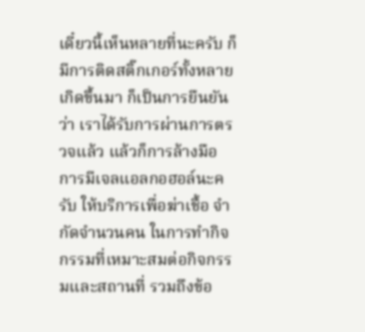เดี๋ยวนี้เห็นหลายที่นะครับ ก็มีการติดสติ๊กเกอร์ทั้งหลายเกิดขึ้นมา ก็เป็นการยืนยันว่า เราได้รับการผ่านการตรวจแล้ว แล้วก็การล้างมือ การมีเจลแอลกอฮอล์นะครับ ให้บริการเพื่อฆ่าเชื้อ จำกัดจำนวนคน ในการทำกิจกรรมที่เหมาะสมต่อกิจกรรมและสถานที่ รวมถึงข้อ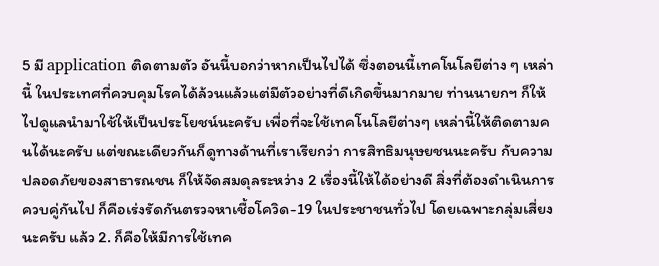5 มี application ติดตามตัว อันนี้บอกว่าหากเป็นไปได้ ซึ่งตอนนี้เทคโนโลยีต่าง ๆ เหล่านี้ ในประเทศที่ควบคุมโรคได้ล้วนแล้วแต่มีตัวอย่างที่ดีเกิดขึ้นมากมาย ท่านนายกฯ ก็ให้ไปดูแลนำมาใช้ให้เป็นประโยชน์นะครับ เพื่อที่จะใช้เทคโนโลยีต่างๆ เหล่านี้ให้ติดตามคนได้นะครับ แต่ขณะเดียวกันก็ดูทางด้านที่เราเรียกว่า การสิทธิมนุษยชนนะครับ กับความปลอดภัยของสาธารณชน ก็ให้จัดสมดุลระหว่าง 2 เรื่องนี้ให้ได้อย่างดี สิ่งที่ต้องดำเนินการควบคู่กันไป ก็คือเร่งรัดกันตรวจหาเชื้อโควิด-19 ในประชาชนทั่วไป โดยเฉพาะกลุ่มเสี่ยงนะครับ แล้ว 2. ก็คือให้มีการใช้เทค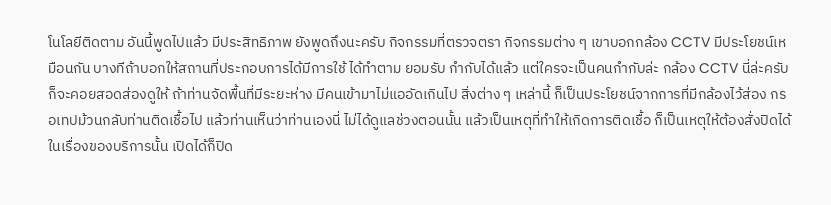โนโลยีติดตาม อันนี้พูดไปแล้ว มีประสิทธิภาพ ยังพูดถึงนะครับ กิจกรรมที่ตรวจตรา กิจกรรมต่าง ๆ เขาบอกกล้อง CCTV มีประโยชน์เหมือนกัน บางทีถ้าบอกให้สถานที่ประกอบการได้มีการใช้ ได้ทำตาม ยอมรับ กำกับได้แล้ว แต่ใครจะเป็นคนกำกับล่ะ กล้อง CCTV นี่ล่ะครับ ก็จะคอยสอดส่องดูให้ ถ้าท่านจัดพื้นที่มีระยะห่าง มีคนเข้ามาไม่แออัดเกินไป สิ่งต่าง ๆ เหล่านี้ ก็เป็นประโยชน์จากการที่มีกล้องไว้ส่อง กรอเทปม้วนกลับท่านติดเชื้อไป แล้วท่านเห็นว่าท่านเองนี่ ไม่ได้ดูแลช่วงตอนนั้น แล้วเป็นเหตุที่ทำให้เกิดการติดเชื้อ ก็เป็นเหตุให้ต้องสั่งปิดได้ในเรื่องของบริการนั้น เปิดได้ก็ปิด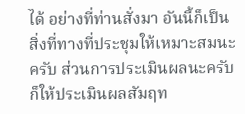ได้ อย่างที่ท่านสั่งมา อันนี้ก็เป็นสิ่งที่ทางที่ประชุมให้เหมาะสมนะครับ ส่วนการประเมินผลนะครับ ก็ให้ประเมินผลสัมฤท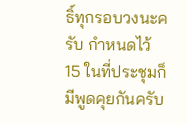ธิ์ทุกรอบวงนะครับ กำหนดไว้ 15 ในที่ประชุมก็มีพูดคุยกันครับ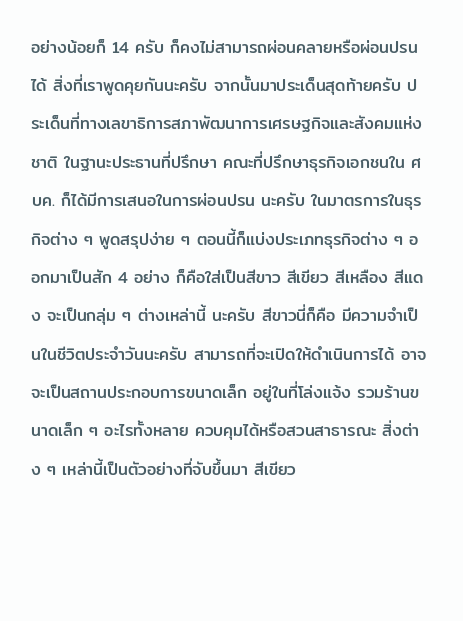อย่างน้อยก็ 14 ครับ ก็คงไม่สามารถผ่อนคลายหรือผ่อนปรนได้ สิ่งที่เราพูดคุยกันนะครับ จากนั้นมาประเด็นสุดท้ายครับ ประเด็นที่ทางเลขาธิการสภาพัฒนาการเศรษฐกิจและสังคมแห่งชาติ ในฐานะประธานที่ปรึกษา คณะที่ปรึกษาธุรกิจเอกชนใน ศบค. ก็ได้มีการเสนอในการผ่อนปรน นะครับ ในมาตรการในธุรกิจต่าง ๆ พูดสรุปง่าย ๆ ตอนนี้ก็แบ่งประเภทธุรกิจต่าง ๆ ออกมาเป็นสัก 4 อย่าง ก็คือใส่เป็นสีขาว สีเขียว สีเหลือง สีแดง จะเป็นกลุ่ม ๆ ต่างเหล่านี้ นะครับ สีขาวนี่ก็คือ มีความจำเป็นในชีวิตประจำวันนะครับ สามารถที่จะเปิดให้ดำเนินการได้ อาจจะเป็นสถานประกอบการขนาดเล็ก อยู่ในที่โล่งแจ้ง รวมร้านขนาดเล็ก ๆ อะไรทั้งหลาย ควบคุมได้หรือสวนสาธารณะ สิ่งต่าง ๆ เหล่านี้เป็นตัวอย่างที่จับขึ้นมา สีเขียว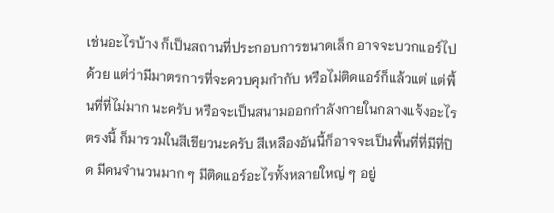เช่นอะไรบ้าง ก็เป็นสถานที่ประกอบการขนาดเล็ก อาจจะบวกแอร์ไปด้วย แต่ว่ามีมาตรการที่จะควบคุมกำกับ หรือไม่ติดแอร์ก็แล้วแต่ แต่พื้นที่ที่ไม่มาก นะครับ หรือจะเป็นสนามออกกำลังกายในกลางแจ้งอะไรตรงนี้ ก็มารวมในสีเขียวนะครับ สีเหลืองอันนี้ก็อาจจะเป็นพื้นที่ที่มีที่ปิด มีคนจำนวนมาก ๆ มีติดแอร์อะไรทั้งหลายใหญ่ ๆ อยู่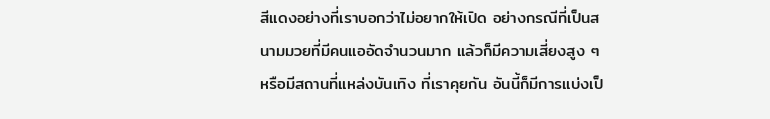สีแดงอย่างที่เราบอกว่าไม่อยากให้เปิด อย่างกรณีที่เป็นสนามมวยที่มีคนแออัดจำนวนมาก แล้วก็มีความเสี่ยงสูง ๆ หรือมีสถานที่แหล่งบันเทิง ที่เราคุยกัน อันนี้ก็มีการแบ่งเป็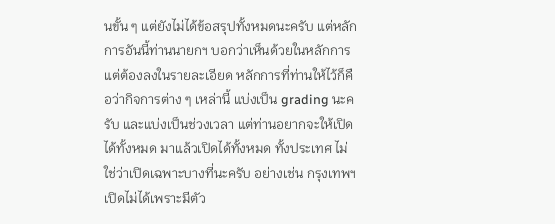นขั้น ๆ แต่ยังไม่ได้ข้อสรุปทั้งหมดนะครับ แต่หลักการอันนี้ท่านนายกฯ บอกว่าเห็นด้วยในหลักการ แต่ต้องลงในรายละเอียด หลักการที่ท่านให้ไว้ก็คือว่ากิจการต่าง ๆ เหล่านี้ แบ่งเป็น grading นะครับ และแบ่งเป็นช่วงเวลา แต่ท่านอยากจะให้เปิดได้ทั้งหมด มาแล้วเปิดได้ทั้งหมด ทั้งประเทศ ไม่ใช่ว่าเปิดเฉพาะบางที่นะครับ อย่างเช่น กรุงเทพฯ เปิดไม่ได้เพราะมีตัว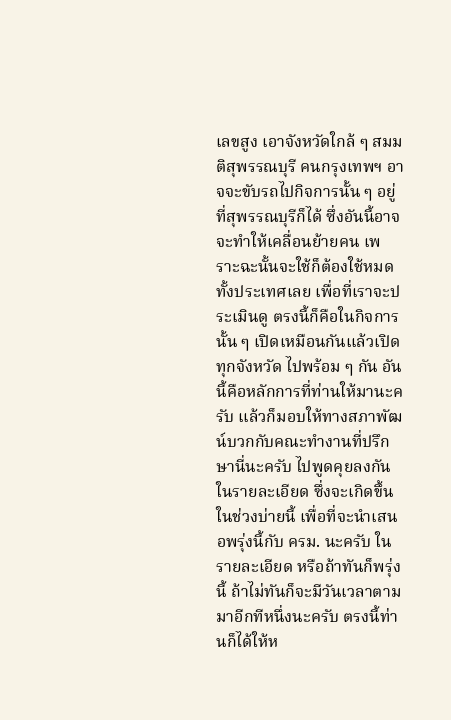เลขสูง เอาจังหวัดใกล้ ๆ สมมติสุพรรณบุรี คนกรุงเทพฯ อาจจะขับรถไปกิจการนั้น ๆ อยู่ที่สุพรรณบุรีก็ได้ ซึ่งอันนี้อาจจะทำให้เคลื่อนย้ายคน เพราะฉะนั้นจะใช้ก็ต้องใช้หมดทั้งประเทศเลย เพื่อที่เราจะประเมินดู ตรงนี้ก็คือในกิจการนั้น ๆ เปิดเหมือนกันแล้วเปิดทุกจังหวัด ไปพร้อม ๆ กัน อันนี้คือหลักการที่ท่านให้มานะครับ แล้วก็มอบให้ทางสภาพัฒน์บวกกับคณะทำงานที่ปรึกษานี่นะครับ ไปพูดคุยลงกันในรายละเอียด ซึ่งจะเกิดขึ้นในช่วงบ่ายนี้ เพื่อที่จะนำเสนอพรุ่งนี้กับ ครม. นะครับ ในรายละเอียด หรือถ้าทันก็พรุ่งนี้ ถ้าไม่ทันก็จะมีวันเวลาตามมาอีกทีหนึ่งนะครับ ตรงนี้ท่านก็ได้ให้ห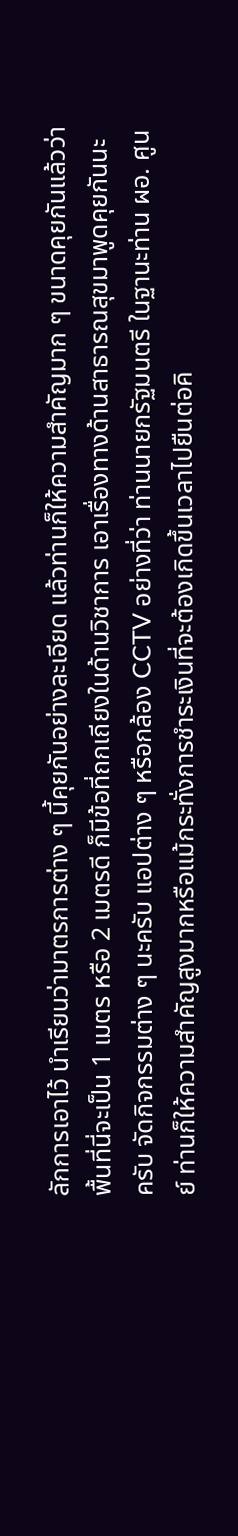ลักการเอาไว้ นำเรียนว่ามาตรการต่าง ๆ นี้คุยกันอย่างละเอียด แล้วท่านก็ให้ความสำคัญมาก ๆ ขนาดคุยกันแล้วว่า พื้นที่นี่จะเป็น 1 เมตร หรือ 2 เมตรดี ก็มีข้อที่ถกเถียงในด้านวิชาการ เอาเรื่องทางด้านสาธารณสุขมาพูดคุยกันนะครับ จัดกิจกรรมต่าง ๆ นะครับ แอปต่าง ๆ หรือกล้อง CCTV อย่างที่ว่า ท่านนายกรัฐมนตรี ในฐานะท่าน ผอ. ศูนย์ ท่านก็ให้ความสำคัญสูงมากหรือแม้กระทั่งการชำระเงินที่จะต้องเกิดขึ้นเวลาไปยืนต่อคิ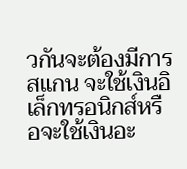วกันจะต้องมีการสแกน จะใช้เงินอิเล็กทรอนิกส์หรือจะใช้เงินอะ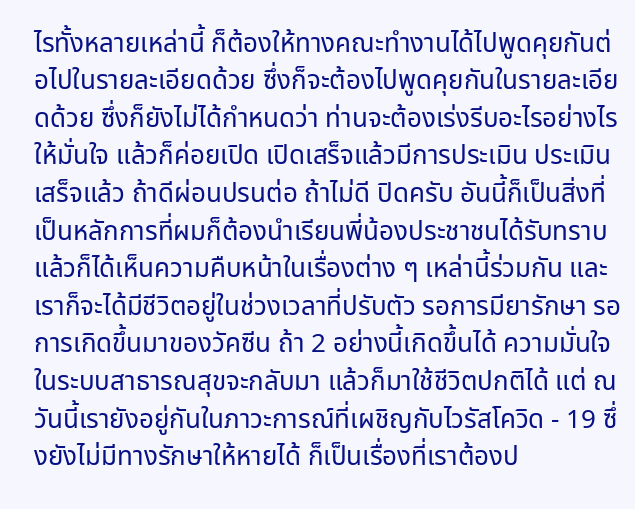ไรทั้งหลายเหล่านี้ ก็ต้องให้ทางคณะทำงานได้ไปพูดคุยกันต่อไปในรายละเอียดด้วย ซึ่งก็จะต้องไปพูดคุยกันในรายละเอียดด้วย ซึ่งก็ยังไม่ได้กำหนดว่า ท่านจะต้องเร่งรีบอะไรอย่างไร ให้มั่นใจ แล้วก็ค่อยเปิด เปิดเสร็จแล้วมีการประเมิน ประเมินเสร็จแล้ว ถ้าดีผ่อนปรนต่อ ถ้าไม่ดี ปิดครับ อันนี้ก็เป็นสิ่งที่เป็นหลักการที่ผมก็ต้องนำเรียนพี่น้องประชาชนได้รับทราบ แล้วก็ได้เห็นความคืบหน้าในเรื่องต่าง ๆ เหล่านี้ร่วมกัน และเราก็จะได้มีชีวิตอยู่ในช่วงเวลาที่ปรับตัว รอการมียารักษา รอการเกิดขึ้นมาของวัคซีน ถ้า 2 อย่างนี้เกิดขึ้นได้ ความมั่นใจในระบบสาธารณสุขจะกลับมา แล้วก็มาใช้ชีวิตปกติได้ แต่ ณ วันนี้เรายังอยู่กันในภาวะการณ์ที่เผชิญกับไวรัสโควิด - 19 ซึ่งยังไม่มีทางรักษาให้หายได้ ก็เป็นเรื่องที่เราต้องป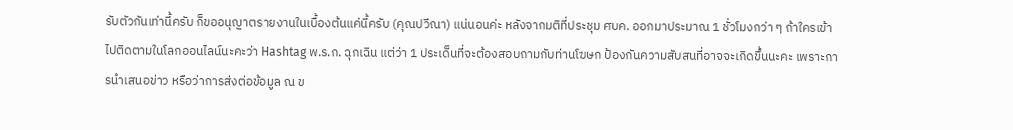รับตัวกันเท่านี้ครับ ก็ขออนุญาตรายงานในเบื้องต้นแค่นี้ครับ (คุณปวีณา) แน่นอนค่ะ หลังจากมติที่ประชุม ศบค. ออกมาประมาณ 1 ชั่วโมงกว่า ๆ ถ้าใครเข้าไปติดตามในโลกออนไลน์นะคะว่า Hashtag พ.ร.ก. ฉุกเฉิน แต่ว่า 1 ประเด็นที่จะต้องสอบถามกับท่านโฆษก ป้องกันความสับสนที่อาจจะเกิดขึ้นนะคะ เพราะการนำเสนอข่าว หรือว่าการส่งต่อข้อมูล ณ ข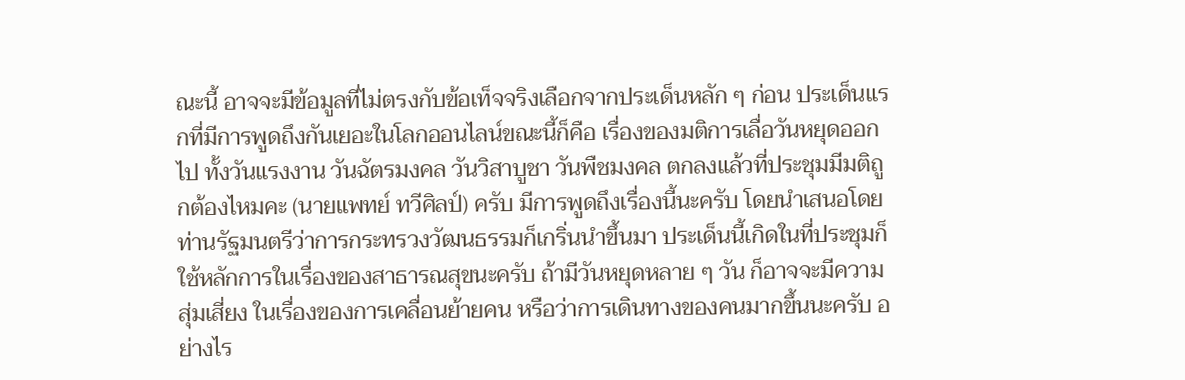ณะนี้ อาจจะมีข้อมูลที่ไม่ตรงกับข้อเท็จจริงเลือกจากประเด็นหลัก ๆ ก่อน ประเด็นแรกที่มีการพูดถึงกันเยอะในโลกออนไลน์ขณะนี้ก็คือ เรื่องของมติการเลื่อวันหยุดออกไป ทั้งวันแรงงาน วันฉัตรมงคล วันวิสาบูชา วันพืชมงคล ตกลงแล้วที่ประชุมมีมติถูกต้องไหมคะ (นายแพทย์ ทวีศิลป์) ครับ มีการพูดถึงเรื่องนี้นะครับ โดยนำเสนอโดยท่านรัฐมนตรีว่าการกระทรวงวัฒนธรรมก็เกริ่นนำขึ้นมา ประเด็นนี้เกิดในที่ประชุมก็ใช้หลักการในเรื่องของสาธารณสุขนะครับ ถ้ามีวันหยุดหลาย ๆ วัน ก็อาจจะมีความสุ่มเสี่ยง ในเรื่องของการเคลื่อนย้ายคน หรือว่าการเดินทางของคนมากขึ้นนะครับ อย่างไร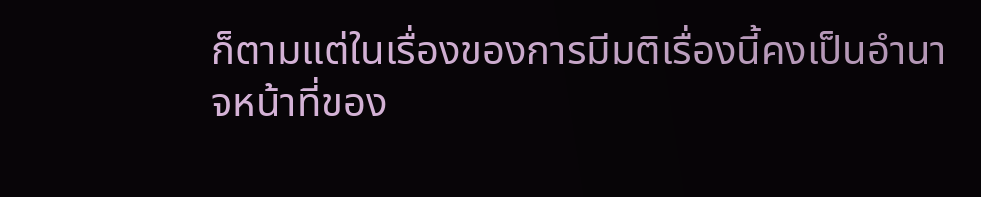ก็ตามแต่ในเรื่องของการมีมติเรื่องนี้คงเป็นอำนาจหน้าที่ของ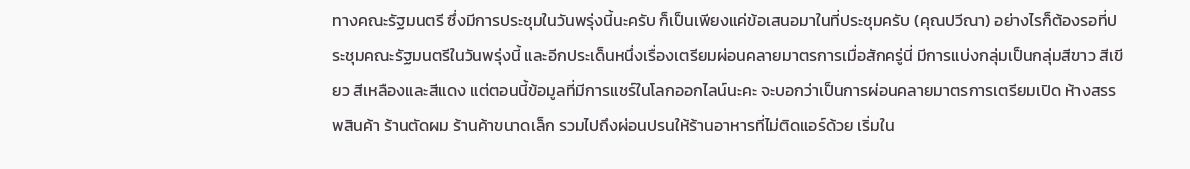ทางคณะรัฐมนตรี ซึ่งมีการประชุมในวันพรุ่งนี้นะครับ ก็เป็นเพียงแค่ข้อเสนอมาในที่ประชุมครับ (คุณปวีณา) อย่างไรก็ต้องรอที่ประชุมคณะรัฐมนตรีในวันพรุ่งนี้ และอีกประเด็นหนึ่งเรื่องเตรียมผ่อนคลายมาตรการเมื่อสักครู่นี่ มีการแบ่งกลุ่มเป็นกลุ่มสีขาว สีเขียว สีเหลืองและสีแดง แต่ตอนนี้ข้อมูลที่มีการแชร์ในโลกออกไลน์นะคะ จะบอกว่าเป็นการผ่อนคลายมาตรการเตรียมเปิด ห้างสรรพสินค้า ร้านตัดผม ร้านค้าขนาดเล็ก รวมไปถึงผ่อนปรนให้ร้านอาหารที่ไม่ติดแอร์ด้วย เริ่มใน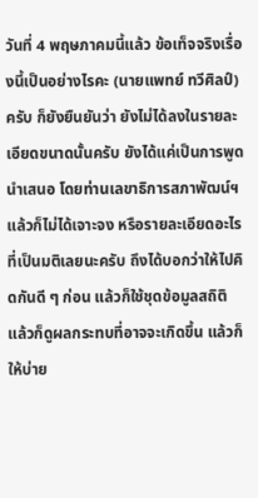วันที่ 4 พฤษภาคมนี้แล้ว ข้อเท็จจริงเรื่องนี้เป็นอย่างไรคะ (นายแพทย์ ทวีศิลป์) ครับ ก็ยังยืนยันว่า ยังไม่ได้ลงในรายละเอียดขนาดนั้นครับ ยังได้แค่เป็นการพูดนำเสนอ โดยท่านเลขาธิการสภาพัฒน์ฯ แล้วก็ไม่ได้เจาะจง หรือรายละเอียดอะไรที่เป็นมติเลยนะครับ ถึงได้บอกว่าให้ไปคิดกันดี ๆ ก่อน แล้วก็ใช้ชุดข้อมูลสถิติ แล้วก็ดูผลกระทบที่อาจจะเกิดขึ้น แล้วก็ให้บ่าย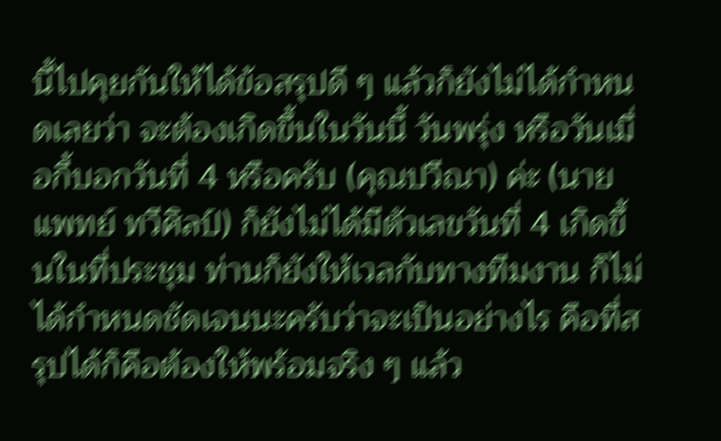นี้ไปคุยกันให้ได้ข้อสรุปดี ๆ แล้วก็ยังไม่ได้กำหนดเลยว่า จะต้องเกิดขึ้นในวันนี้ วันพรุ่ง หรือวันเมื่อกี้บอกวันที่ 4 หรือครับ (คุณปวีณา) ค่ะ (นายแพทย์ ทวีศิลป์) ก็ยังไม่ได้มีตัวเลขวันที่ 4 เกิดขึ้นในที่ประชุม ท่านก็ยังให้เวลกับทางทีมงาน ก็ไม่ได้กำหนดชัดเจนนะครับว่าจะเป็นอย่างไร คือที่สรุปได้ก็คือต้องให้พร้อมจริง ๆ แล้ว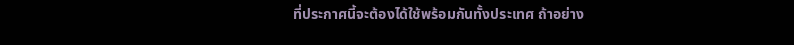ที่ประกาศนี้จะต้องได้ใช้พร้อมกันทั้งประเทศ ถ้าอย่าง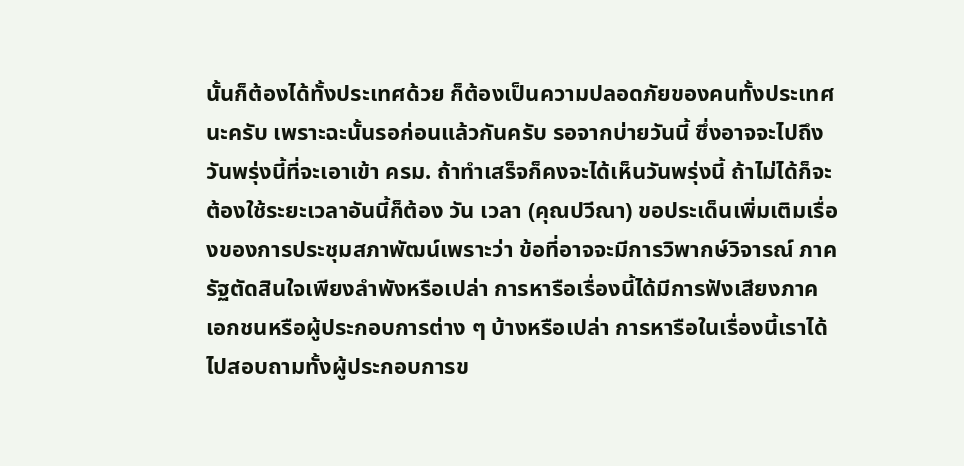นั้นก็ต้องได้ทั้งประเทศด้วย ก็ต้องเป็นความปลอดภัยของคนทั้งประเทศนะครับ เพราะฉะนั้นรอก่อนแล้วกันครับ รอจากบ่ายวันนี้ ซึ่งอาจจะไปถึงวันพรุ่งนี้ที่จะเอาเข้า ครม. ถ้าทำเสร็จก็คงจะได้เห็นวันพรุ่งนี้ ถ้าไม่ได้ก็จะต้องใช้ระยะเวลาอันนี้ก็ต้อง วัน เวลา (คุณปวีณา) ขอประเด็นเพิ่มเติมเรื่องของการประชุมสภาพัฒน์เพราะว่า ข้อที่อาจจะมีการวิพากษ์วิจารณ์ ภาครัฐตัดสินใจเพียงลำพังหรือเปล่า การหารือเรื่องนี้ได้มีการฟังเสียงภาคเอกชนหรือผู้ประกอบการต่าง ๆ บ้างหรือเปล่า การหารือในเรื่องนี้เราได้ไปสอบถามทั้งผู้ประกอบการข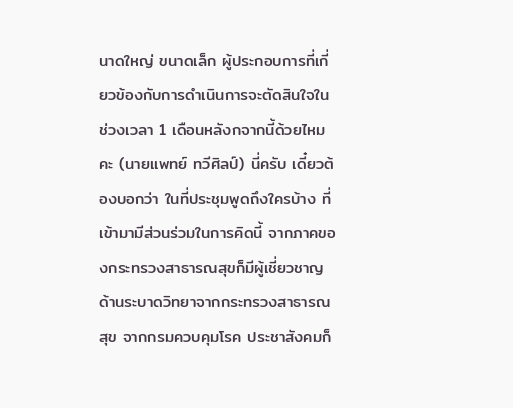นาดใหญ่ ขนาดเล็ก ผู้ประกอบการที่เกี่ยวข้องกับการดำเนินการจะตัดสินใจในช่วงเวลา 1 เดือนหลังกจากนี้ด้วยไหมคะ (นายแพทย์ ทวีศิลป์) นี่ครับ เดี๋ยวต้องบอกว่า ในที่ประชุมพูดถึงใครบ้าง ที่เข้ามามีส่วนร่วมในการคิดนี้ จากภาคของกระทรวงสาธารณสุขก็มีผู้เชี่ยวชาญด้านระบาดวิทยาจากกระทรวงสาธารณสุข จากกรมควบคุมโรค ประชาสังคมก็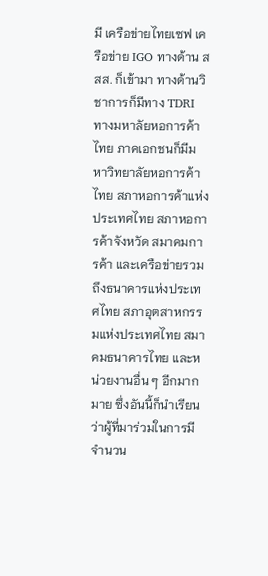มี เครือข่ายไทยเซฟ เครือข่าย IGO ทางด้าน สสส. ก็เข้ามา ทางด้านวิชาการก็มีทาง TDRI ทางมหาลัยหอการค้าไทย ภาคเอกชนก็มีมหาวิทยาลัยหอการค้าไทย สภาหอการค้าแห่งประเทศไทย สภาหอการค้าจังหวัด สมาคมการค้า และเครือข่ายรวมถึงธนาคารแห่งประเทศไทย สภาอุตสาหกรรมแห่งประเทศไทย สมาคมธนาคารไทย และหน่วยงานอื่น ๆ อีกมากมาย ซึ่งอันนี้ก็นำเรียนว่าผู้ที่มาร่วมในการมีจำนวน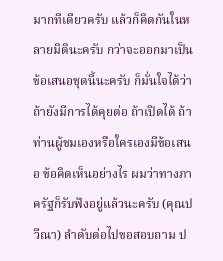มากทีเดียวครับ แล้วก็คิดกันในหลายมิตินะครับ กว่าจะออกมาเป็นข้อเสนอชุดนี้นะครับ ก็มั่นใจได้ว่า ถ้ายังมีการได้คุยต่อ ถ้าเปิดได้ ถ้าท่านผู้ชมเองหรือใครเองมีข้อเสนอ ข้อคิดเห็นอย่างไร ผมว่าทางภาครัฐก็รับฟังอยู่แล้วนะครับ (คุณปวีณา) ลำดับต่อไปขอสอบถาม ป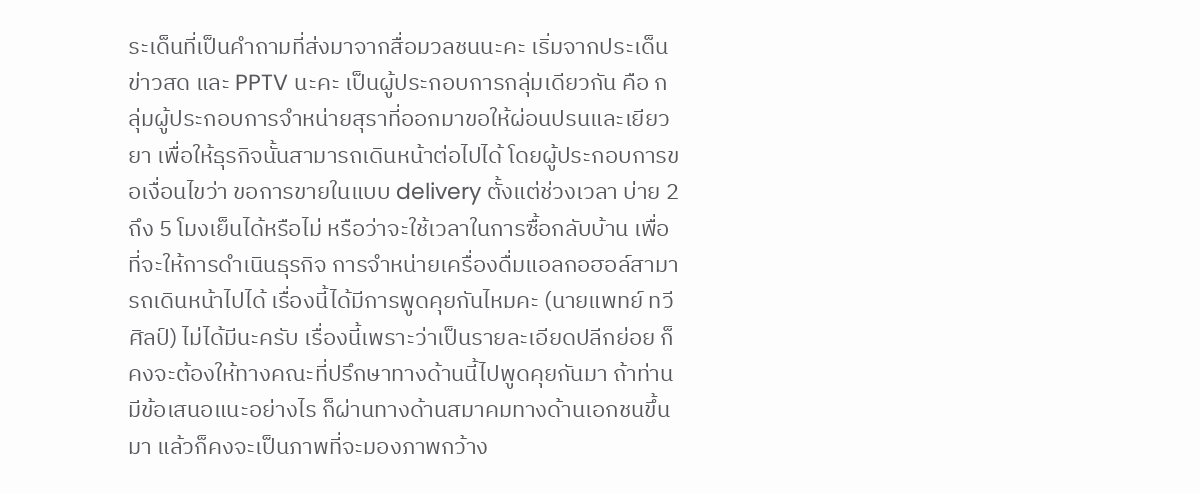ระเด็นที่เป็นคำถามที่ส่งมาจากสื่อมวลชนนะคะ เริ่มจากประเด็นข่าวสด และ PPTV นะคะ เป็นผู้ประกอบการกลุ่มเดียวกัน คือ กลุ่มผู้ประกอบการจำหน่ายสุราที่ออกมาขอให้ผ่อนปรนและเยียวยา เพื่อให้ธุรกิจนั้นสามารถเดินหน้าต่อไปได้ โดยผู้ประกอบการขอเงื่อนไขว่า ขอการขายในแบบ delivery ตั้งแต่ช่วงเวลา บ่าย 2 ถึง 5 โมงเย็นได้หรือไม่ หรือว่าจะใช้เวลาในการซื้อกลับบ้าน เพื่อที่จะให้การดำเนินธุรกิจ การจำหน่ายเครื่องดื่มแอลกอฮอล์สามารถเดินหน้าไปได้ เรื่องนี้ได้มีการพูดคุยกันไหมคะ (นายแพทย์ ทวีศิลป์) ไม่ได้มีนะครับ เรื่องนี้เพราะว่าเป็นรายละเอียดปลีกย่อย ก็คงจะต้องให้ทางคณะที่ปรึกษาทางด้านนี้ไปพูดคุยกันมา ถ้าท่านมีข้อเสนอแนะอย่างไร ก็ผ่านทางด้านสมาคมทางด้านเอกชนขึ้นมา แล้วก็คงจะเป็นภาพที่จะมองภาพกว้าง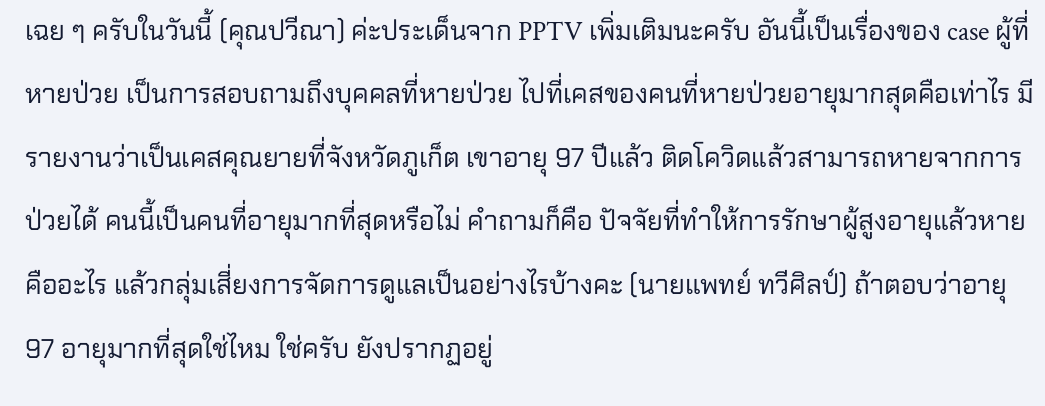เฉย ๆ ครับในวันนี้ (คุณปวีณา) ค่ะประเด็นจาก PPTV เพิ่มเติมนะครับ อันนี้เป็นเรื่องของ case ผู้ที่หายป่วย เป็นการสอบถามถึงบุคคลที่หายป่วย ไปที่เคสของคนที่หายป่วยอายุมากสุดคือเท่าไร มีรายงานว่าเป็นเคสคุณยายที่จังหวัดภูเก็ต เขาอายุ 97 ปีแล้ว ติดโควิดแล้วสามารถหายจากการป่วยได้ คนนี้เป็นคนที่อายุมากที่สุดหรือไม่ คำถามก็คือ ปัจจัยที่ทำให้การรักษาผู้สูงอายุแล้วหาย คืออะไร แล้วกลุ่มเสี่ยงการจัดการดูแลเป็นอย่างไรบ้างคะ (นายแพทย์ ทวีศิลป์) ถ้าตอบว่าอายุ 97 อายุมากที่สุดใช่ไหม ใช่ครับ ยังปรากฏอยู่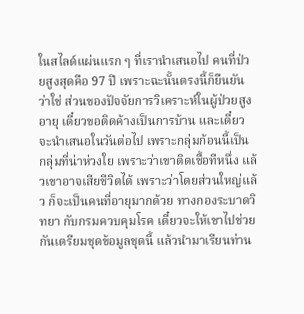ในสไลด์แผ่นแรก ๆ ที่เรานำเสนอไป คนที่ป่วยสูงสุดคือ 97 ปี เพราะฉะนั้นตรงนี้ก็ยืนยัน ว่าใช่ ส่วนของปัจจัยการวิเคราะห์ในผู้ป่วยสูงอายุ เดี๋ยวขอติดค้างเป็นการบ้าน และเดี๋ยวจะนำเสนอในวันต่อไป เพราะกลุ่มก้อนนี้เป็นกลุ่มที่น่าห่วงใย เพราะว่าเขาติดเชื้อทีหนึ่ง แล้วเขาอาจเสียชีวิตได้ เพราะว่าโดยส่วนใหญ่แล้ว ก็จะเป็นคนที่อายุมากด้วย ทางกองระบาดวิทยา กับกรมควบคุมโรค เดี๋ยวจะให้เขาไปช่วยกันเตรียมชุดข้อมูลชุดนี้ แล้วนำมาเรียนท่าน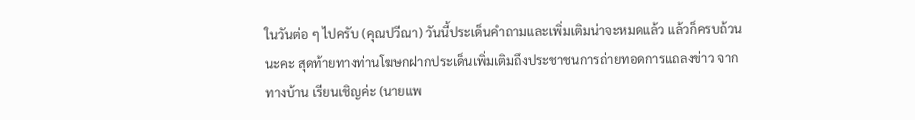ในวันต่อ ๆ ไปครับ (คุณปวีณา) วันนี้ประเด็นคำถามและเพิ่มเติมน่าจะหมดแล้ว แล้วก็ครบถ้วนนะคะ สุดท้ายทางท่านโฆษกฝากประเด็นเพิ่มเติมถึงประชาชนการถ่ายทอดการแถลงข่าว จากทางบ้าน เรียนเชิญค่ะ (นายแพ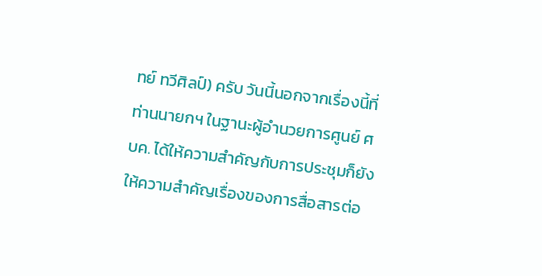ทย์ ทวีศิลป์) ครับ วันนี้นอกจากเรื่องนี้ที่ท่านนายกฯ ในฐานะผู้อำนวยการศูนย์ ศบค. ได้ให้ความสำคัญกับการประชุมก็ยังให้ความสำคัญเรื่องของการสื่อสารต่อ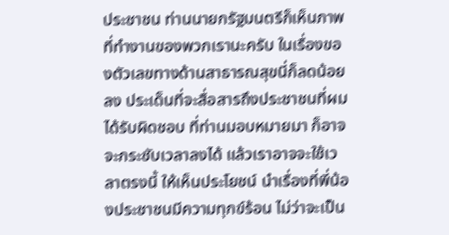ประชาชน ท่านนายกรัฐมนตรีก็เห็นภาพที่ทำงานของพวกเรานะครับ ในเรื่องของตัวเลขทางด้านสาธารณสุขนี่ก็ลดน้อยลง ประเด็นที่จะสื่อสารถึงประชาชนที่ผมได้รับผิดชอบ ที่ท่านมอบหมายมา ก็อาจจะกระชับเวลาลงได้ แล้วเราอาจจะใช้เวลาตรงนี้ ให้เห็นประโยชน์ นำเรื่องที่พี่น้องประชาชนมีความทุกข์ร้อน ไม่ว่าจะเป็น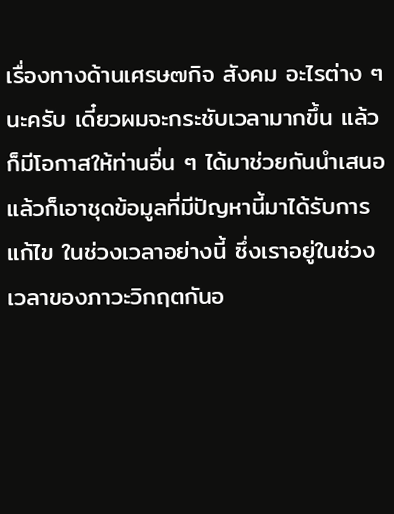เรื่องทางด้านเศรษ๗กิจ สังคม อะไรต่าง ๆ นะครับ เดี๋ยวผมจะกระชับเวลามากขึ้น แล้วก็มีโอกาสให้ท่านอื่น ๆ ได้มาช่วยกันนำเสนอ แล้วก็เอาชุดข้อมูลที่มีปัญหานี้มาได้รับการแก้ไข ในช่วงเวลาอย่างนี้ ซึ่งเราอยู่ในช่วงเวลาของภาวะวิกฤตกันอ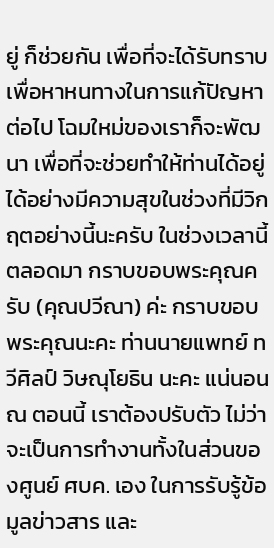ยู่ ก็ช่วยกัน เพื่อที่จะได้รับทราบ เพื่อหาหนทางในการแก้ปัญหาต่อไป โฉมใหม่ของเราก็จะพัฒนา เพื่อที่จะช่วยทำให้ท่านได้อยู่ได้อย่างมีความสุขในช่วงที่มีวิกฤตอย่างนี้นะครับ ในช่วงเวลานี้ตลอดมา กราบขอบพระคุณครับ (คุณปวีณา) ค่ะ กราบขอบพระคุณนะคะ ท่านนายแพทย์ ทวีศิลป์ วิษณุโยธิน นะคะ แน่นอน ณ ตอนนี้ เราต้องปรับตัว ไม่ว่าจะเป็นการทำงานทั้งในส่วนของศูนย์ ศบค. เอง ในการรับรู้ข้อมูลข่าวสาร และ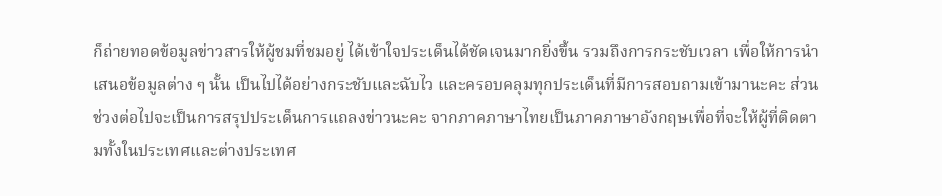ก็ถ่ายทอดข้อมูลข่าวสารให้ผู้ชมที่ชมอยู่ ได้เข้าใจประเด็นได้ชัดเจนมากยิ่งขึ้น รวมถึงการกระชับเวลา เพื่อให้การนำเสนอข้อมูลต่าง ๆ นั้น เป็นไปได้อย่างกระชับและฉับไว และครอบคลุมทุกประเด็นที่มีการสอบถามเข้ามานะคะ ส่วนช่วงต่อไปจะเป็นการสรุปประเด็นการแถลงข่าวนะคะ จากภาคภาษาไทยเป็นภาคภาษาอังกฤษเพื่อที่จะให้ผู้ที่ติดตามทั้งในประเทศและต่างประเทศ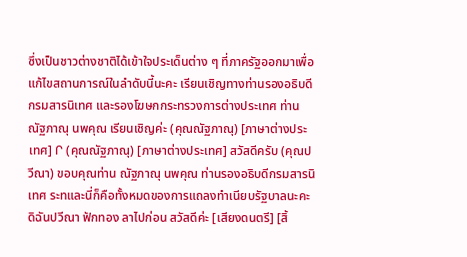ซึ่งเป็นชาวต่างชาติได้เข้าใจประเด็นต่าง ๆ ที่ภาครัฐออกมาเพื่อแก้ไขสถานการณ์ในลำดับนี้นะคะ เรียนเชิญทางท่านรองอธิบดีกรมสารนิเทศ และรองโฆษกกระทรวงการต่างประเทศ ท่านณัฐภาณุ นพคุณ เรียนเชิญค่ะ (คุณณัฐภาณุ) [ภาษาต่างประเทศ] Ր (คุณณัฐภาณุ) [ภาษาต่างประเทศ] สวัสดีครับ (คุณปวีณา) ขอบคุณท่าน ณัฐภาณุ นพคุณ ท่านรองอธิบดีกรมสารนิเทศ ระทและนี่ก็คือทั้งหมดของการแถลงทำเนียบรัฐบาลนะคะ ดิฉันปวีณา ฟักทอง ลาไปก่อน สวัสดีค่ะ [เสียงดนตรี] [สิ้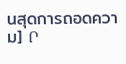นสุดการถอดความ] Ր